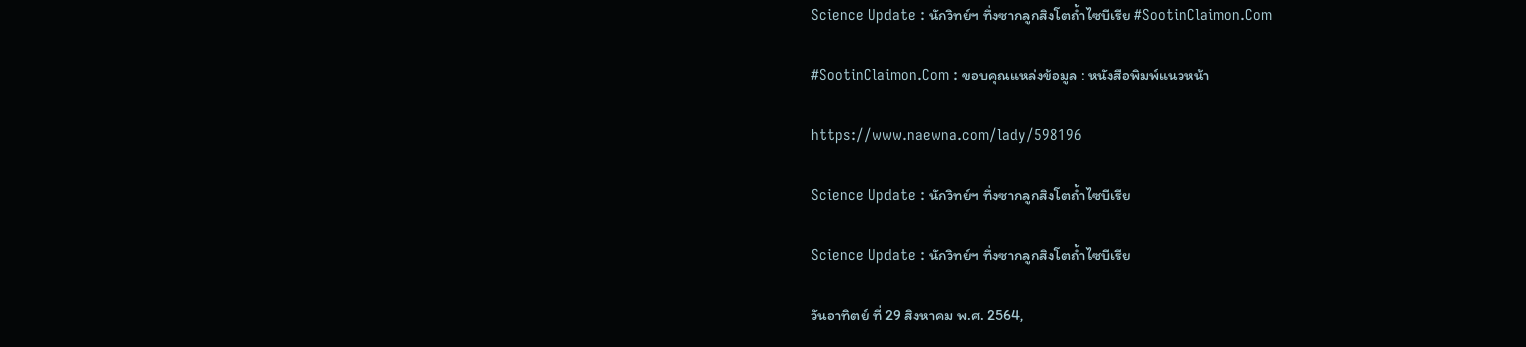Science Update : นักวิทย์ฯ ทึ่งซากลูกสิงโตถ้ำไซบีเรีย #SootinClaimon.Com

#SootinClaimon.Com : ขอบคุณแหล่งข้อมูล : หนังสือพิมพ์แนวหน้า

https://www.naewna.com/lady/598196

Science Update : นักวิทย์ฯ ทึ่งซากลูกสิงโตถ้ำไซบีเรีย

Science Update : นักวิทย์ฯ ทึ่งซากลูกสิงโตถ้ำไซบีเรีย

วันอาทิตย์ ที่ 29 สิงหาคม พ.ศ. 2564,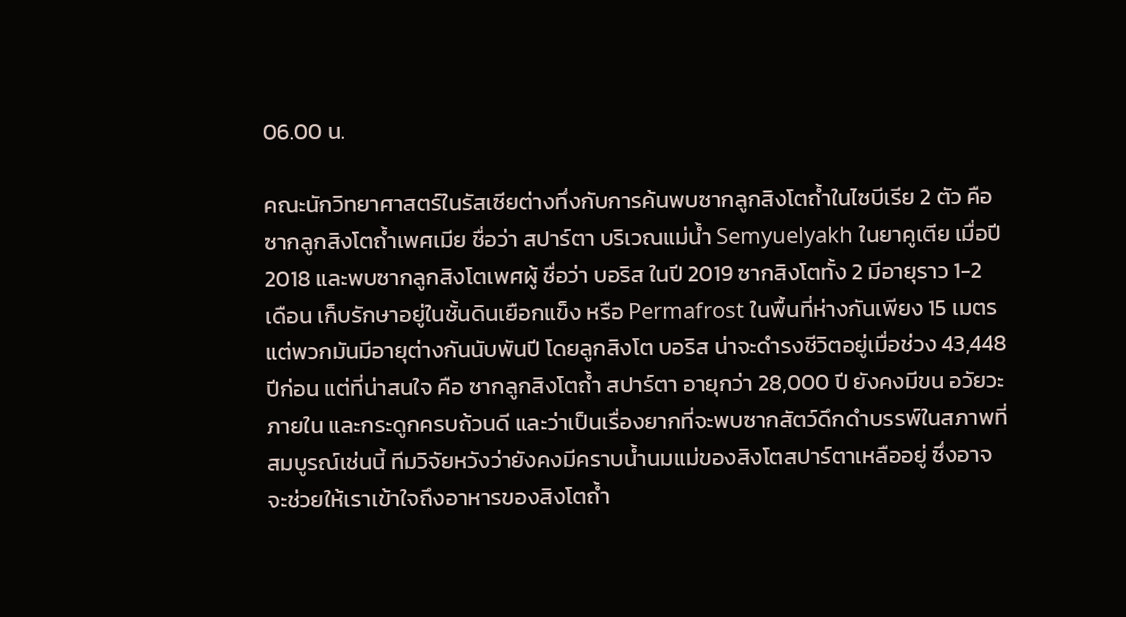06.00 น.

คณะนักวิทยาศาสตร์ในรัสเซียต่างทึ่งกับการค้นพบซากลูกสิงโตถ้ำในไซบีเรีย 2 ตัว คือ ซากลูกสิงโตถ้ำเพศเมีย ชื่อว่า สปาร์ตา บริเวณแม่น้ำ Semyuelyakh ในยาคูเตีย เมื่อปี 2018 และพบซากลูกสิงโตเพศผู้ ชื่อว่า บอริส ในปี 2019 ซากสิงโตทั้ง 2 มีอายุราว 1-2 เดือน เก็บรักษาอยู่ในชั้นดินเยือกแข็ง หรือ Permafrost ในพื้นที่ห่างกันเพียง 15 เมตร แต่พวกมันมีอายุต่างกันนับพันปี โดยลูกสิงโต บอริส น่าจะดำรงชีวิตอยู่เมื่อช่วง 43,448 ปีก่อน แต่ที่น่าสนใจ คือ ซากลูกสิงโตถ้ำ สปาร์ตา อายุกว่า 28,000 ปี ยังคงมีขน อวัยวะภายใน และกระดูกครบถ้วนดี และว่าเป็นเรื่องยากที่จะพบซากสัตว์ดึกดำบรรพ์ในสภาพที่สมบูรณ์เช่นนี้ ทีมวิจัยหวังว่ายังคงมีคราบน้ำนมแม่ของสิงโตสปาร์ตาเหลืออยู่ ซึ่งอาจจะช่วยให้เราเข้าใจถึงอาหารของสิงโตถ้ำ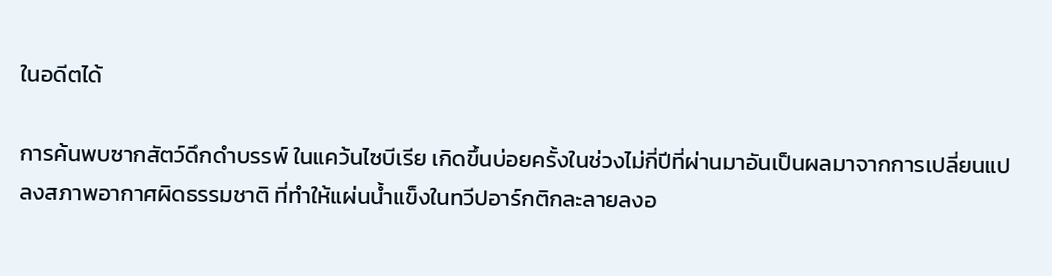ในอดีตได้

การค้นพบซากสัตว์ดึกดำบรรพ์ ในแคว้นไซบีเรีย เกิดขึ้นบ่อยครั้งในช่วงไม่กี่ปีที่ผ่านมาอันเป็นผลมาจากการเปลี่ยนแปลงสภาพอากาศผิดธรรมชาติ ที่ทำให้แผ่นน้ำแข็งในทวีปอาร์กติกละลายลงอ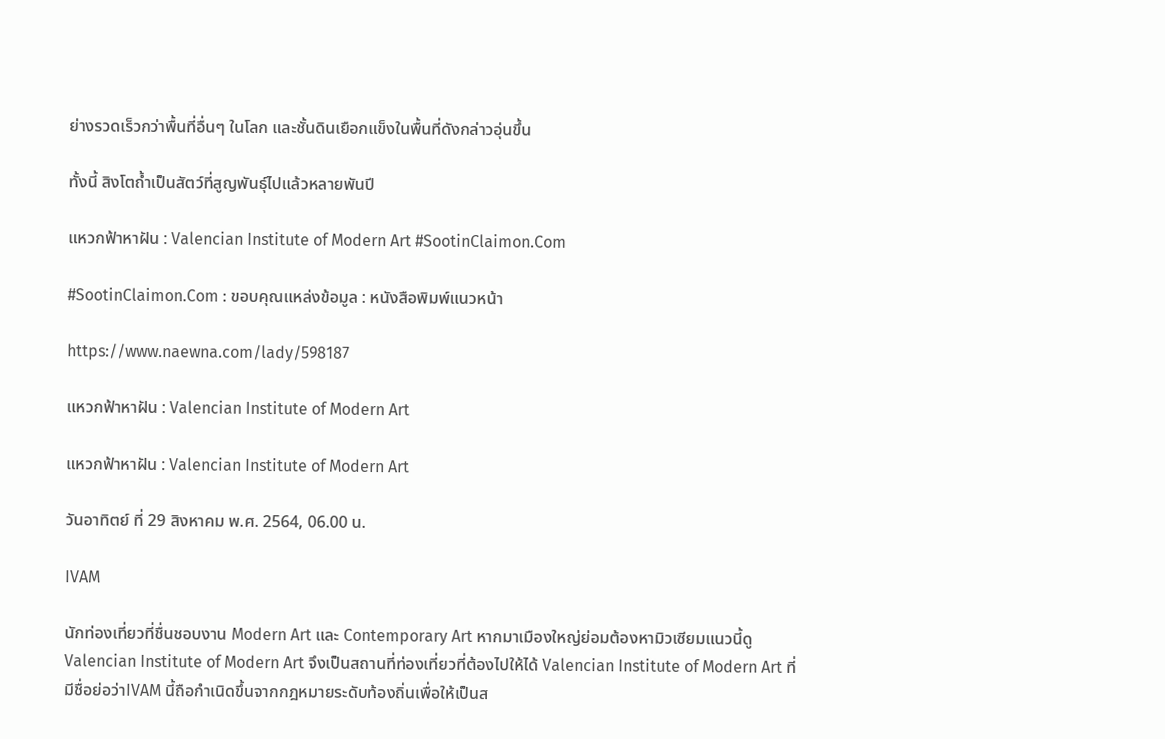ย่างรวดเร็วกว่าพื้นที่อื่นๆ ในโลก และชั้นดินเยือกแข็งในพื้นที่ดังกล่าวอุ่นขึ้น

ทั้งนี้ สิงโตถ้ำเป็นสัตว์ที่สูญพันธุ์ไปแล้วหลายพันปี

แหวกฟ้าหาฝัน : Valencian Institute of Modern Art #SootinClaimon.Com

#SootinClaimon.Com : ขอบคุณแหล่งข้อมูล : หนังสือพิมพ์แนวหน้า

https://www.naewna.com/lady/598187

แหวกฟ้าหาฝัน : Valencian Institute of Modern Art

แหวกฟ้าหาฝัน : Valencian Institute of Modern Art

วันอาทิตย์ ที่ 29 สิงหาคม พ.ศ. 2564, 06.00 น.

IVAM

นักท่องเที่ยวที่ชื่นชอบงาน Modern Art และ Contemporary Art หากมาเมืองใหญ่ย่อมต้องหามิวเซียมแนวนี้ดู Valencian Institute of Modern Art จึงเป็นสถานที่ท่องเที่ยวที่ต้องไปให้ได้ Valencian Institute of Modern Art ที่มีชื่อย่อว่าIVAM นี้ถือกำเนิดขึ้นจากกฎหมายระดับท้องถิ่นเพื่อให้เป็นส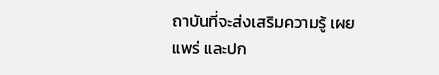ถาบันที่จะส่งเสริมความรู้ เผยแพร่ และปก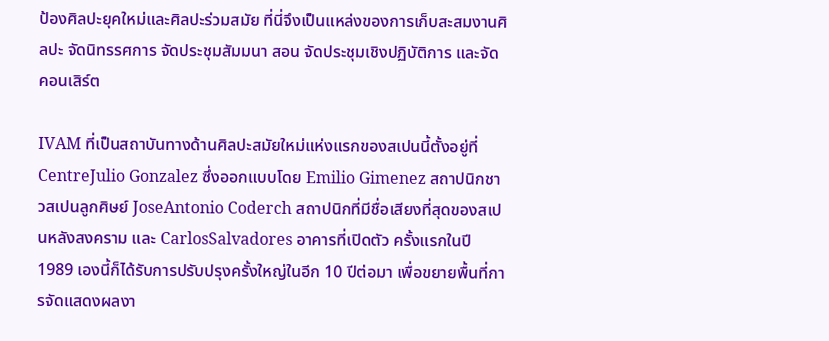ป้องศิลปะยุคใหม่และศิลปะร่วมสมัย ที่นี่จึงเป็นแหล่งของการเก็บสะสมงานศิลปะ จัดนิทรรศการ จัดประชุมสัมมนา สอน จัดประชุมเชิงปฏิบัติการ และจัดคอนเสิร์ต

IVAM ที่เป็นสถาบันทางด้านศิลปะสมัยใหม่แห่งแรกของสเปนนี้ตั้งอยู่ที่ CentreJulio Gonzalez ซึ่งออกแบบโดย Emilio Gimenez สถาปนิกชาวสเปนลูกศิษย์ JoseAntonio Coderch สถาปนิกที่มีชื่อเสียงที่สุดของสเปนหลังสงคราม และ CarlosSalvadores อาคารที่เปิดตัว ครั้งแรกในปี 1989 เองนี้ก็ได้รับการปรับปรุงครั้งใหญ่ในอีก 10 ปีต่อมา เพื่อขยายพื้นที่การจัดแสดงผลงา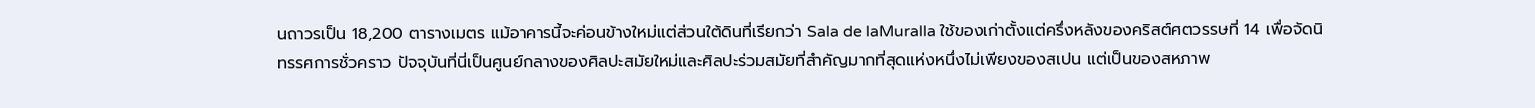นถาวรเป็น 18,200 ตารางเมตร แม้อาคารนี้จะค่อนข้างใหม่แต่ส่วนใต้ดินที่เรียกว่า Sala de laMuralla ใช้ของเก่าตั้งแต่ครึ่งหลังของคริสต์ศตวรรษที่ 14 เพื่อจัดนิทรรศการชั่วคราว ปัจจุบันที่นี่เป็นศูนย์กลางของศิลปะสมัยใหม่และศิลปะร่วมสมัยที่สำคัญมากที่สุดแห่งหนึ่งไม่เพียงของสเปน แต่เป็นของสหภาพ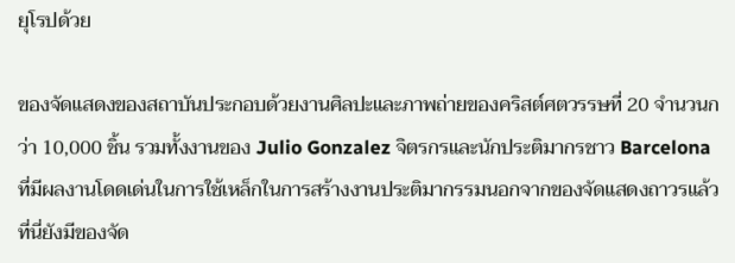ยุโรปด้วย

ของจัดแสดงของสถาบันประกอบด้วยงานศิลปะและภาพถ่ายของคริสต์ศตวรรษที่ 20 จำนวนกว่า 10,000 ชิ้น รวมทั้งงานของ Julio Gonzalez จิตรกรและนักประติมากรชาว Barcelona ที่มีผลงานโดดเด่นในการใช้เหล็กในการสร้างงานประติมากรรมนอกจากของจัดแสดงถาวรแล้ว ที่นี่ยังมีของจัด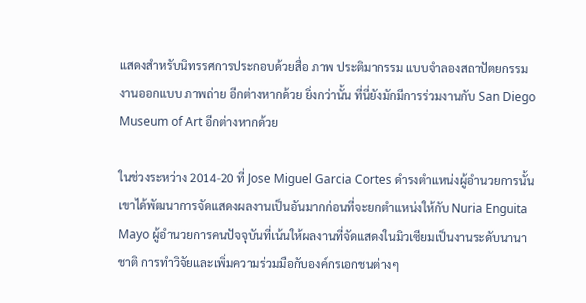แสดงสำหรับนิทรรศการประกอบด้วยสื่อ ภาพ ประติมากรรม แบบจำลองสถาปัตยกรรม งานออกแบบ ภาพถ่าย อีกต่างหากด้วย ยิ่งกว่านั้น ที่นี่ยังมักมีการร่วมงานกับ San Diego Museum of Art อีกต่างหากด้วย

ในช่วงระหว่าง 2014-20 ที่ Jose Miguel Garcia Cortes ดำรงตำแหน่งผู้อำนวยการนั้น เขาได้พัฒนาการจัดแสดงผลงานเป็นอันมากก่อนที่จะยกตำแหน่งให้กับ Nuria Enguita Mayo ผู้อำนวยการคนปัจจุบันที่เน้นให้ผลงานที่จัดแสดงในมิวเซียมเป็นงานระดับนานาชาติ การทำวิจัยและเพิ่มความร่วมมือกับองค์กรเอกชนต่างๆ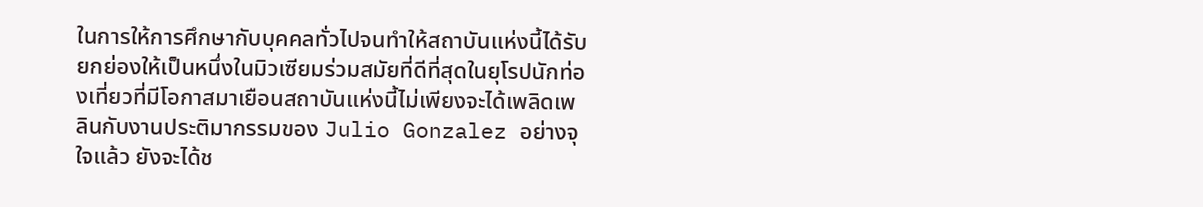ในการให้การศึกษากับบุคคลทั่วไปจนทำให้สถาบันแห่งนี้ได้รับยกย่องให้เป็นหนึ่งในมิวเซียมร่วมสมัยที่ดีที่สุดในยุโรปนักท่องเที่ยวที่มีโอกาสมาเยือนสถาบันแห่งนี้ไม่เพียงจะได้เพลิดเพลินกับงานประติมากรรมของ Julio Gonzalez อย่างจุใจแล้ว ยังจะได้ช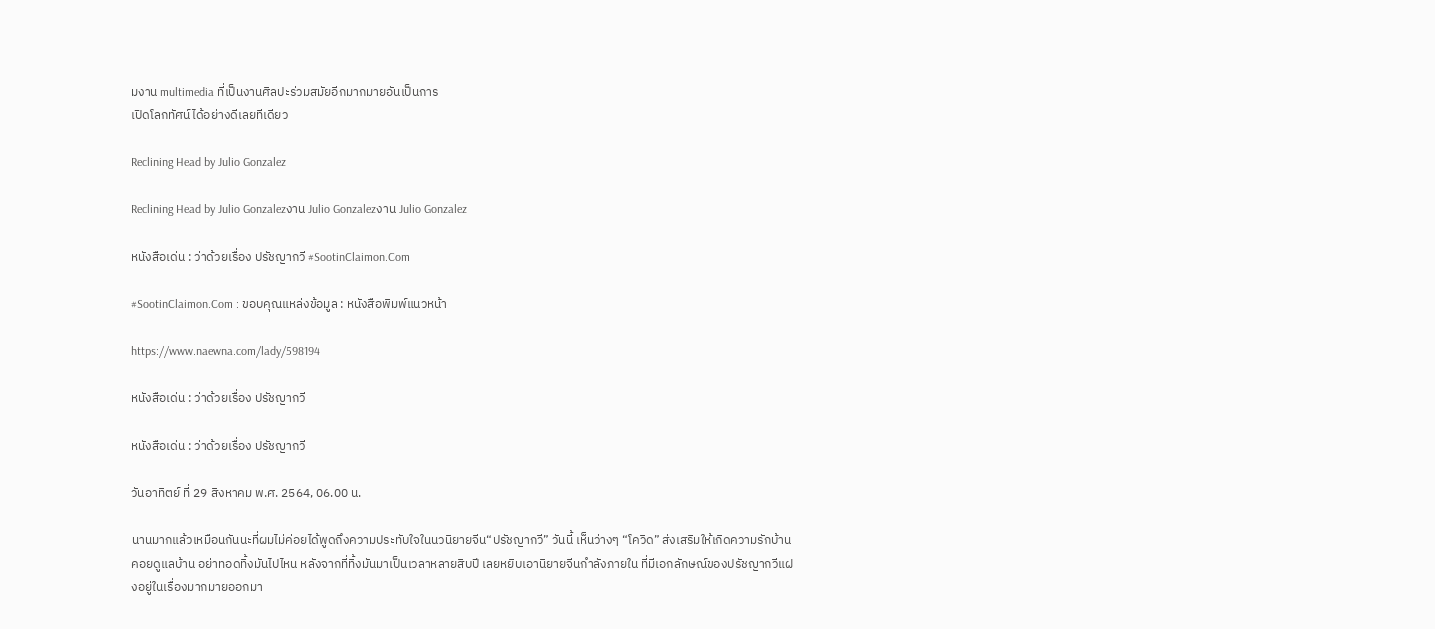มงาน multimedia ที่เป็นงานศิลปะร่วมสมัยอีกมากมายอันเป็นการ
เปิดโลกทัศน์ได้อย่างดีเลยทีเดียว

Reclining Head by Julio Gonzalez

Reclining Head by Julio Gonzalezงาน Julio Gonzalezงาน Julio Gonzalez

หนังสือเด่น : ว่าด้วยเรื่อง ปรัชญากวี #SootinClaimon.Com

#SootinClaimon.Com : ขอบคุณแหล่งข้อมูล : หนังสือพิมพ์แนวหน้า

https://www.naewna.com/lady/598194

หนังสือเด่น : ว่าด้วยเรื่อง ปรัชญากวี

หนังสือเด่น : ว่าด้วยเรื่อง ปรัชญากวี

วันอาทิตย์ ที่ 29 สิงหาคม พ.ศ. 2564, 06.00 น.

นานมากแล้วเหมือนกันนะที่ผมไม่ค่อยได้พูดถึงความประทับใจในนวนิยายจีน“ปรัชญากวี” วันนี้ เห็นว่างๆ “โควิด” ส่งเสริมให้เกิดความรักบ้าน คอยดูแลบ้าน อย่าทอดทิ้งมันไปไหน หลังจากที่ทิ้งมันมาเป็นเวลาหลายสิบปี เลยหยิบเอานิยายจีนกำลังภายใน ที่มีเอกลักษณ์ของปรัชญากวีแฝงอยู่ในเรื่องมากมายออกมา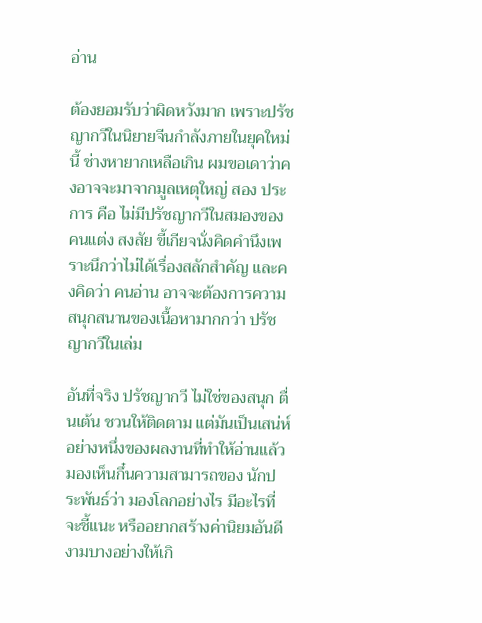อ่าน

ต้องยอมรับว่าผิดหวังมาก เพราะปรัชญากวีในนิยายจีนกำลังภายในยุคใหม่นี้ ช่างหายากเหลือเกิน ผมขอเดาว่าคงอาจจะมาจากมูลเหตุใหญ่ สอง ประการ คือ ไม่มีปรัชญากวีในสมองของคนแต่ง สงสัย ขี้เกียจนั่งคิดคำนึงเพราะนึกว่าไม่ได้เรื่องสลักสำคัญ และคงคิดว่า คนอ่าน อาจจะต้องการความสนุกสนานของเนื้อหามากกว่า ปรัชญากวีในเล่ม

อันที่จริง ปรัชญากวี ไม่ใช่ของสนุก ตื่นเต้น ชวนให้ติดตาม แต่มันเป็นเสน่ห์อย่างหนึ่งของผลงานที่ทำให้อ่านแล้วมองเห็นกึ๋นความสามารถของ นักประพันธ์ว่า มองโลกอย่างไร มีอะไรที่จะชี้แนะ หรืออยากสร้างค่านิยมอันดีงามบางอย่างให้เกิ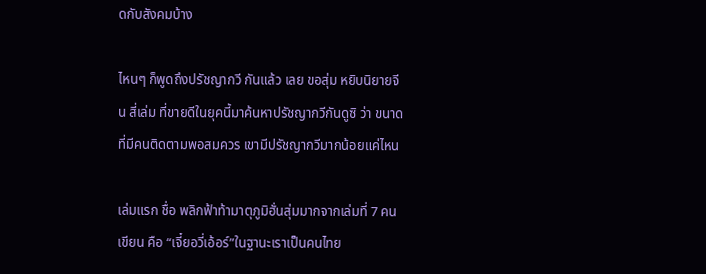ดกับสังคมบ้าง

ไหนๆ ก็พูดถึงปรัชญากวี กันแล้ว เลย ขอสุ่ม หยิบนิยายจีน สี่เล่ม ที่ขายดีในยุคนี้มาค้นหาปรัชญากวีกันดูซิ ว่า ขนาดที่มีคนติดตามพอสมควร เขามีปรัชญากวีมากน้อยแค่ไหน

เล่มแรก ชื่อ พลิกฟ้าท้ามาตุภูมิฮั่นสุ่มมากจากเล่มที่ 7 คนเขียน คือ “เจี๋ยอวี่เอ้อร์”ในฐานะเราเป็นคนไทย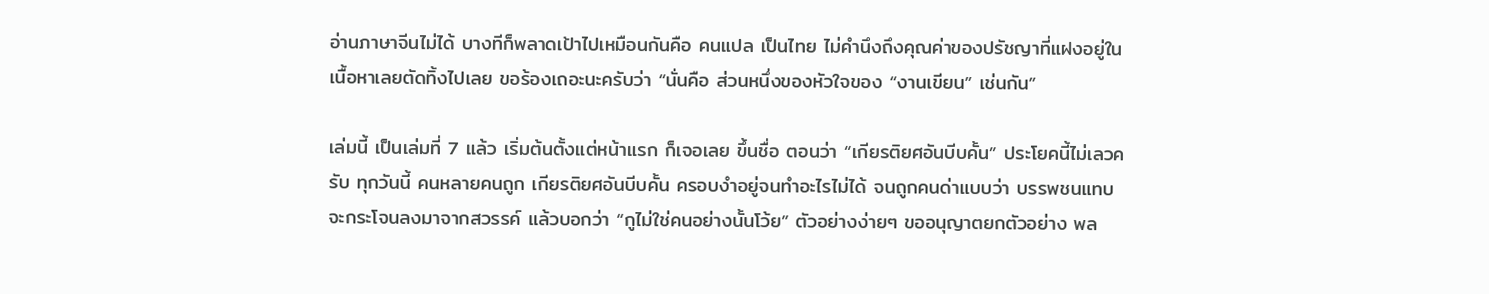อ่านภาษาจีนไม่ได้ บางทีก็พลาดเป้าไปเหมือนกันคือ คนแปล เป็นไทย ไม่คำนึงถึงคุณค่าของปรัชญาที่แฝงอยู่ในเนื้อหาเลยตัดทิ้งไปเลย ขอร้องเถอะนะครับว่า “นั่นคือ ส่วนหนึ่งของหัวใจของ “งานเขียน” เช่นกัน”

เล่มนี้ เป็นเล่มที่ 7 แล้ว เริ่มต้นตั้งแต่หน้าแรก ก็เจอเลย ขึ้นชื่อ ตอนว่า “เกียรติยศอันบีบคั้น” ประโยคนี้ไม่เลวครับ ทุกวันนี้ คนหลายคนถูก เกียรติยศอันบีบคั้น ครอบงำอยู่จนทำอะไรไม่ได้ จนถูกคนด่าแบบว่า บรรพชนแทบจะกระโจนลงมาจากสวรรค์ แล้วบอกว่า “กูไม่ใช่คนอย่างนั้นโว้ย” ตัวอย่างง่ายๆ ขออนุญาตยกตัวอย่าง พล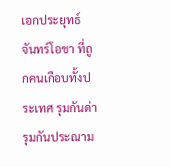เอกประยุทธ์ จันทร์โอชา ที่ถูกคนเกือบทั้งประเทศ รุมกันด่า รุมกันประณาม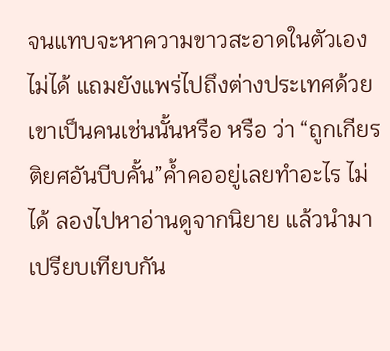จนแทบจะหาความขาวสะอาดในตัวเองไม่ได้ แถมยังแพร่ไปถึงต่างประเทศด้วย เขาเป็นคนเช่นนั้นหรือ หรือ ว่า “ถูกเกียรติยศอันบีบคั้น”ค้ำคออยู่เลยทำอะไร ไม่ได้ ลองไปหาอ่านดูจากนิยาย แล้วนำมาเปรียบเทียบกัน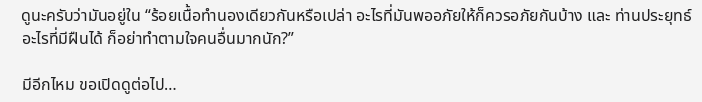ดูนะครับว่ามันอยู่ใน “ร้อยเนื้อทำนองเดียวกันหรือเปล่า อะไรที่มันพออภัยให้ก็ควรอภัยกันบ้าง และ ท่านประยุทธ์ อะไรที่มีฝืนได้ ก็อย่าทำตามใจคนอื่นมากนัก?”

มีอีกไหม ขอเปิดดูต่อไป…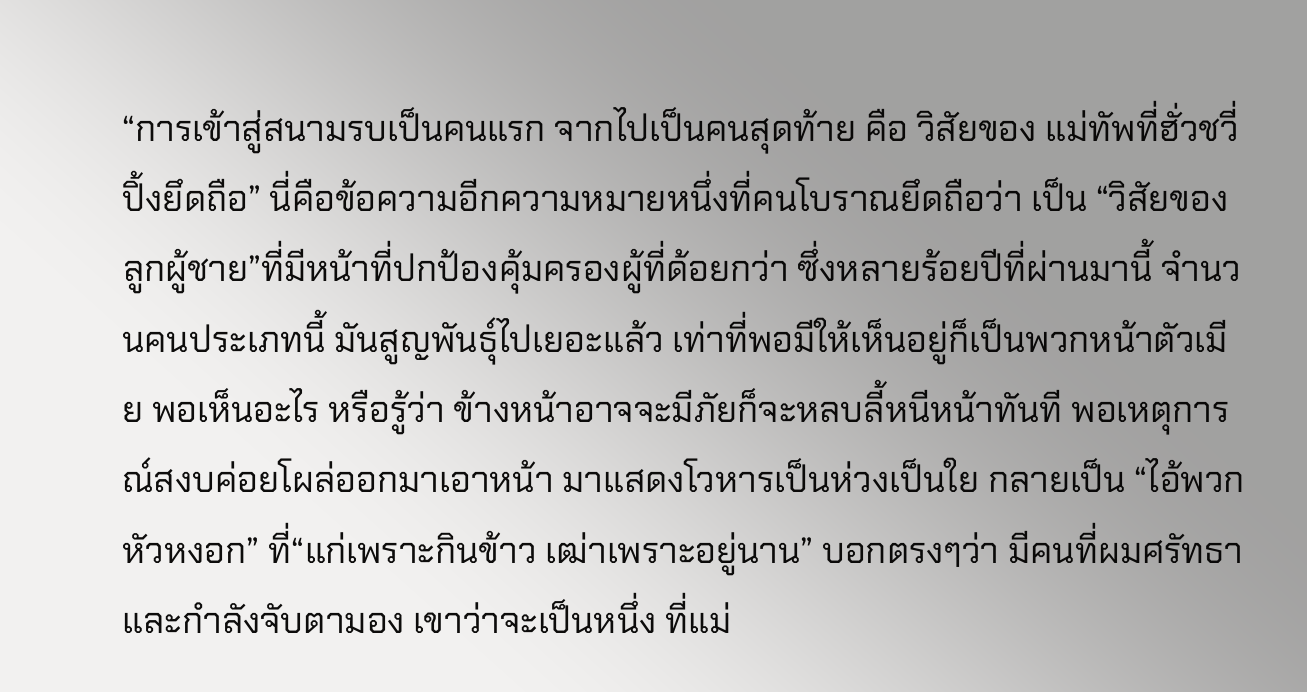“การเข้าสู่สนามรบเป็นคนแรก จากไปเป็นคนสุดท้าย คือ วิสัยของ แม่ทัพที่ฮั่วชวี่ปิ้งยึดถือ” นี่คือข้อความอีกความหมายหนึ่งที่คนโบราณยึดถือว่า เป็น “วิสัยของลูกผู้ชาย”ที่มีหน้าที่ปกป้องคุ้มครองผู้ที่ด้อยกว่า ซึ่งหลายร้อยปีที่ผ่านมานี้ จำนวนคนประเภทนี้ มันสูญพันธุ์ไปเยอะแล้ว เท่าที่พอมีให้เห็นอยู่ก็เป็นพวกหน้าตัวเมีย พอเห็นอะไร หรือรู้ว่า ข้างหน้าอาจจะมีภัยก็จะหลบลี้หนีหน้าทันที พอเหตุการณ์สงบค่อยโผล่ออกมาเอาหน้า มาแสดงโวหารเป็นห่วงเป็นใย กลายเป็น “ไอ้พวกหัวหงอก” ที่“แก่เพราะกินข้าว เฒ่าเพราะอยู่นาน” บอกตรงๆว่า มีคนที่ผมศรัทธา และกำลังจับตามอง เขาว่าจะเป็นหนึ่ง ที่แม่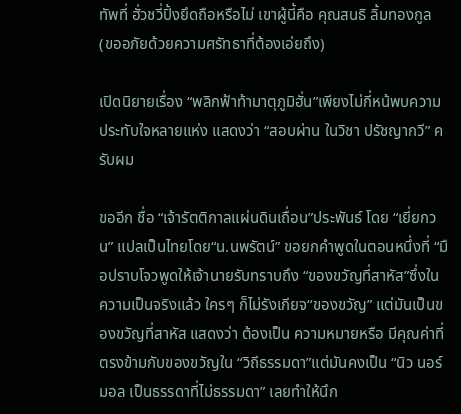ทัพที่ ฮั่วชวี่ปิ้งยึดถือหรือไม่ เขาผู้นี้คือ คุณสนธิ ลิ้มทองกูล (ขออภัยด้วยความศรัทธาที่ต้องเอ่ยถึง)

เปิดนิยายเรื่อง “พลิกฟ้าท้ามาตุภูมิฮั่น”เพียงไม่กี่หน้พบความประทับใจหลายแห่ง แสดงว่า “สอบผ่าน ในวิชา ปรัชญากวี” ครับผม

ขออีก ชื่อ “เจ้ารัตติกาลแผ่นดินเถื่อน”ประพันธ์ โดย “เยี่ยกวน” แปลเป็นไทยโดย“น.นพรัตน์” ขอยกคำพูดในตอนหนึ่งที่ “มือปราบโจวพูดให้เจ้านายรับทราบถึง “ของขวัญที่สาหัส”ซึ่งในความเป็นจริงแล้ว ใครๆ ก็ไม่รังเกียจ“ของขวัญ” แต่มันเป็นของขวัญที่สาหัส แสดงว่า ต้องเป็น ความหมายหรือ มีคุณค่าที่ตรงข้ามกับของขวัญใน “วิถีธรรมดา”แต่มันคงเป็น “นิว นอร์มอล เป็นธรรดาที่ไม่ธรรมดา” เลยทำให้นึก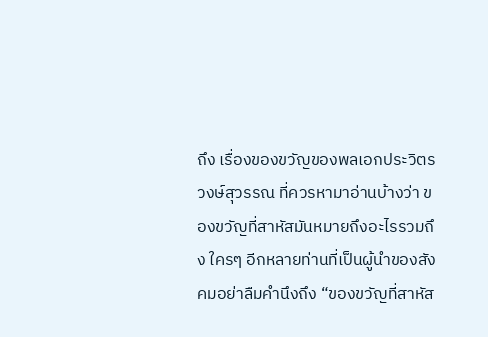ถึง เรื่องของขวัญของพลเอกประวิตร วงษ์สุวรรณ ที่ควรหามาอ่านบ้างว่า ของขวัญที่สาหัสมันหมายถึงอะไรรวมถึง ใครๆ อีกหลายท่านที่เป็นผู้นำของสังคมอย่าลืมคำนึงถึง “ของขวัญที่สาหัส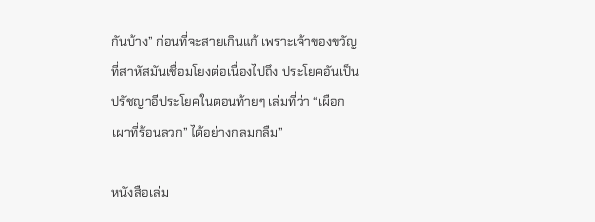กันบ้าง” ก่อนที่จะสายเกินแก้ เพราะเจ้าของขวัญที่สาหัสมันเชื่อมโยงต่อเนื่องไปถึง ประโยคอันเป็นปรัชญาอีประโยคในตอนท้ายๆ เล่มที่ว่า “เผือกเผาที่ร้อนลวก” ได้อย่างกลมกลืม”

หนังสือเล่ม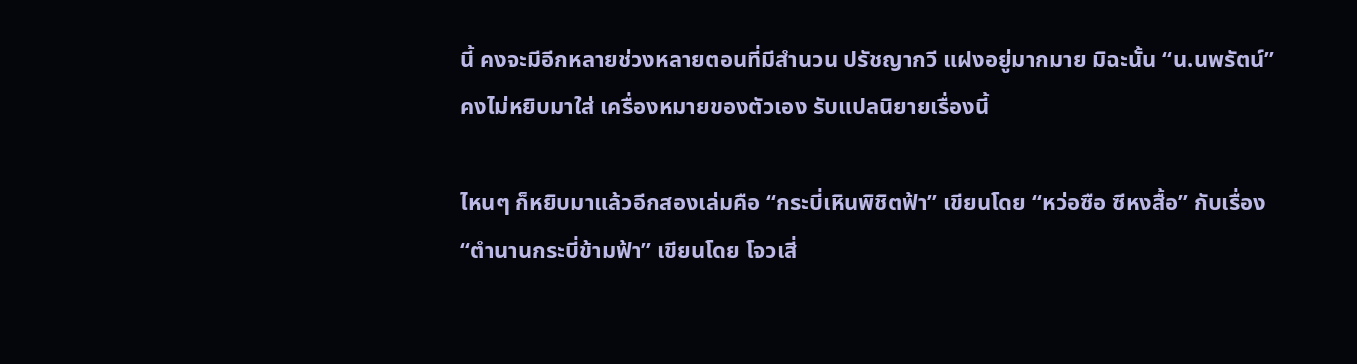นี้ คงจะมีอีกหลายช่วงหลายตอนที่มีสำนวน ปรัชญากวี แฝงอยู่มากมาย มิฉะนั้น “น.นพรัตน์”คงไม่หยิบมาใส่ เครื่องหมายของตัวเอง รับแปลนิยายเรื่องนี้

ไหนๆ ก็หยิบมาแล้วอีกสองเล่มคือ “กระบี่เหินพิชิตฟ้า” เขียนโดย “หว่อซือ ซีหงสื้อ” กับเรื่อง “ตำนานกระบี่ข้ามฟ้า” เขียนโดย โจวเสี่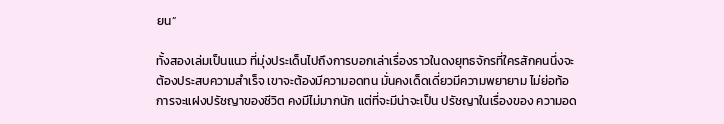ยน”

ทั้งสองเล่มเป็นแนว ที่มุ่งประเด็นไปถึงการบอกเล่าเรื่องราวในดงยุทธจักรที่ใครสักคนนึ่งจะต้องประสบความสำเร็จ เขาจะต้องมีความอดทน มั่นคงเด็ดเดี่ยวมีความพยายาม ไม่ย่อท้อ การจะแฝงปรัชญาของชีวิต คงมีไม่มากนัก แต่ที่จะมีน่าจะเป็น ปรัชญาในเรื่องของ ความอด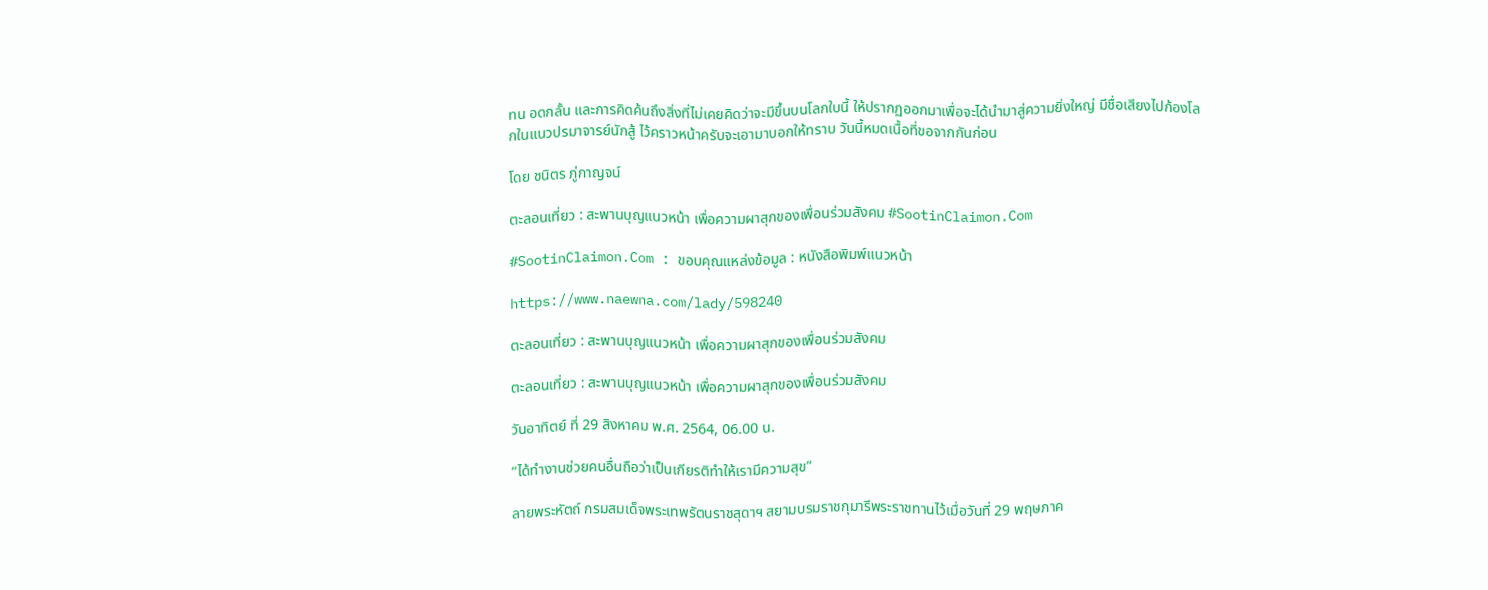ทน อดกลั้น และการคิดค้นถึงสิ่งที่ไม่เคยคิดว่าจะมีขึ้นบนโลกใบนี้ ให้ปรากฏออกมาเพื่อจะได้นำมาสู่ความยิ่งใหญ่ มีชื่อเสียงไปก้องโลกในแนวปรมาจารย์นักสู้ ไว้คราวหน้าครับจะเอามาบอกให้ทราบ วันนี้หมดเนื้อที่ขอจากกันก่อน

โดย ชนิตร ภู่กาญจน์

ตะลอนเที่ยว : สะพานบุญแนวหน้า เพื่อความผาสุกของเพื่อนร่วมสังคม #SootinClaimon.Com

#SootinClaimon.Com : ขอบคุณแหล่งข้อมูล : หนังสือพิมพ์แนวหน้า

https://www.naewna.com/lady/598240

ตะลอนเที่ยว : สะพานบุญแนวหน้า เพื่อความผาสุกของเพื่อนร่วมสังคม

ตะลอนเที่ยว : สะพานบุญแนวหน้า เพื่อความผาสุกของเพื่อนร่วมสังคม

วันอาทิตย์ ที่ 29 สิงหาคม พ.ศ. 2564, 06.00 น.

“ได้ทำงานช่วยคนอื่นถือว่าเป็นเกียรติทำให้เรามีความสุข”

ลายพระหัตถ์ กรมสมเด็จพระเทพรัตนราชสุดาฯ สยามบรมราชกุมารีพระราชทานไว้เมื่อวันที่ 29 พฤษภาค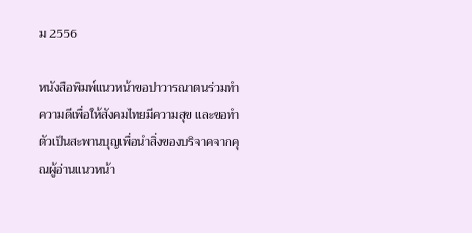ม 2556

หนังสือพิมพ์แนวหน้าขอปาวารณาตนร่วมทำความดีเพื่อให้สังคมไทยมีความสุข และขอทำตัวเป็นสะพานบุญเพื่อนำสิ่งของบริจาคจากคุณผู้อ่านแนวหน้า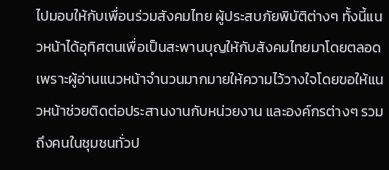ไปมอบให้กับเพื่อนร่วมสังคมไทย ผู้ประสบภัยพิบัติต่างๆ ทั้งนี้แนวหน้าได้อุทิศตนเพื่อเป็นสะพานบุญให้กับสังคมไทยมาโดยตลอด เพราะผู้อ่านแนวหน้าจำนวนมากมายให้ความไว้วางใจโดยขอให้แนวหน้าช่วยติดต่อประสานงานกับหน่วยงาน และองค์กรต่างๆ รวมถึงคนในชุมชนทั่วป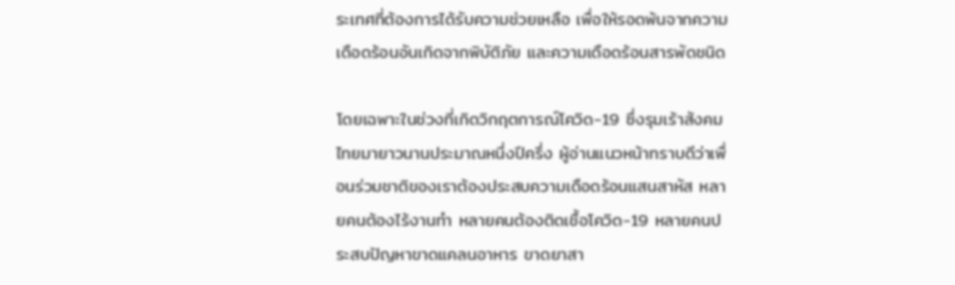ระเทศที่ต้องการได้รับความช่วยเหลือ เพื่อให้รอดพ้นจากความเดือดร้อนอันเกิดจากพิบัติภัย และความเดือดร้อนสารพัดชนิด

โดยเฉพาะในช่วงที่เกิดวิกฤตการณ์โควิด-19 ซึ่งรุมเร้าสังคมไทยมายาวนานประมาณหนึ่งปีครึ่ง ผู้อ่านแนวหน้าทราบดีว่าเพื่อนร่วมชาติของเราต้องประสบความเดือดร้อนแสนสาหัส หลายคนต้องไร้งานทำ หลายคนต้องติดเชื้อโควิด-19 หลายคนประสบปัญหาขาดแคลนอาหาร ขาดยาสา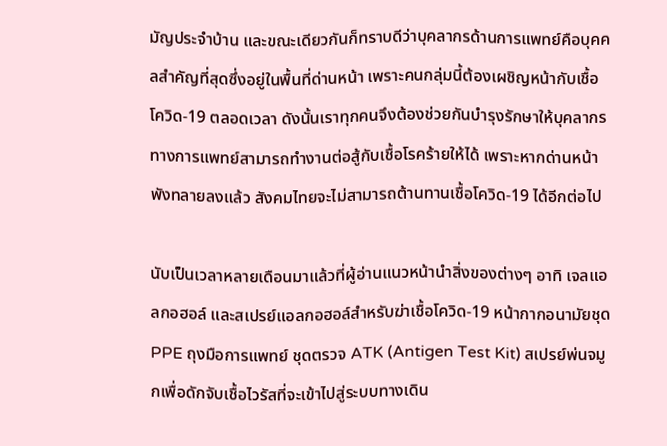มัญประจำบ้าน และขณะเดียวกันก็ทราบดีว่าบุคลากรด้านการแพทย์คือบุคคลสำคัญที่สุดซึ่งอยู่ในพื้นที่ด่านหน้า เพราะคนกลุ่มนี้ต้องเผชิญหน้ากับเชื้อโควิด-19 ตลอดเวลา ดังนั้นเราทุกคนจึงต้องช่วยกันบำรุงรักษาให้บุคลากรทางการแพทย์สามารถทำงานต่อสู้กับเชื้อโรคร้ายให้ได้ เพราะหากด่านหน้าพังทลายลงแล้ว สังคมไทยจะไม่สามารถต้านทานเชื้อโควิด-19 ได้อีกต่อไป

นับเป็นเวลาหลายเดือนมาแล้วที่ผู้อ่านแนวหน้านำสิ่งของต่างๆ อาทิ เจลแอลกอฮอล์ และสเปรย์แอลกอฮอล์สำหรับฆ่าเชื้อโควิด-19 หน้ากากอนามัยชุด PPE ถุงมือการแพทย์ ชุดตรวจ ATK (Antigen Test Kit) สเปรย์พ่นจมูกเพื่อดักจับเชื้อไวรัสที่จะเข้าไปสู่ระบบทางเดิน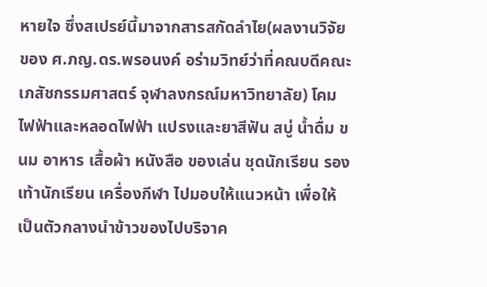หายใจ ซึ่งสเปรย์นี้มาจากสารสกัดลำไย(ผลงานวิจัยของ ศ.ภญ.ดร.พรอนงค์ อร่ามวิทย์ว่าที่คณบดีคณะเภสัชกรรมศาสตร์ จุฬาลงกรณ์มหาวิทยาลัย) โคมไฟฟ้าและหลอดไฟฟ้า แปรงและยาสีฟัน สบู่ น้ำดื่ม ขนม อาหาร เสื้อผ้า หนังสือ ของเล่น ชุดนักเรียน รองเท้านักเรียน เครื่องกีฬา ไปมอบให้แนวหน้า เพื่อให้เป็นตัวกลางนำข้าวของไปบริจาค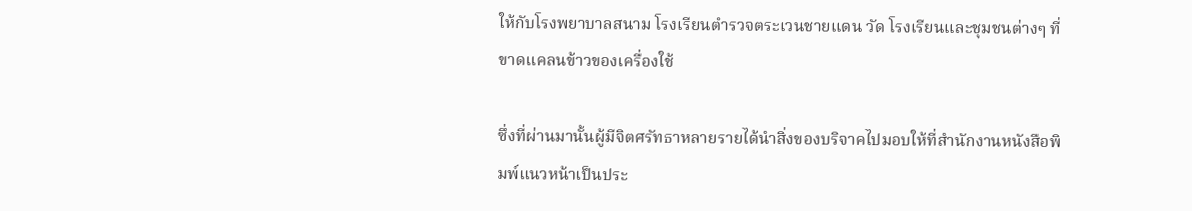ให้กับโรงพยาบาลสนาม โรงเรียนตำรวจตระเวนชายแดน วัด โรงเรียนและชุมชนต่างๆ ที่ขาดแคลนข้าวของเครื่องใช้

ซึ่งที่ผ่านมานั้นผู้มีจิตศรัทธาหลายรายได้นำสิ่งของบริจาคไปมอบให้ที่สำนักงานหนังสือพิมพ์แนวหน้าเป็นประ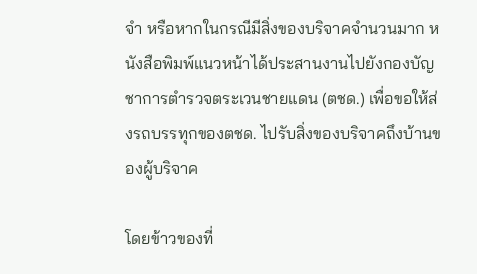จำ หรือหากในกรณีมีสิ่งของบริจาคจำนวนมาก หนังสือพิมพ์แนวหน้าได้ประสานงานไปยังกองบัญชาการตำรวจตระเวนชายแดน (ตชด.) เพื่อขอให้ส่งรถบรรทุกของตชด. ไปรับสิ่งของบริจาคถึงบ้านของผู้บริจาค

โดยข้าวของที่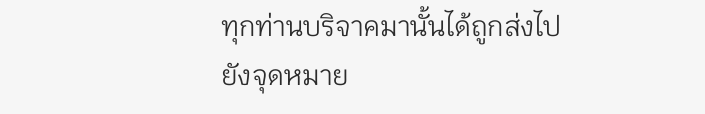ทุกท่านบริจาคมานั้นได้ถูกส่งไปยังจุดหมาย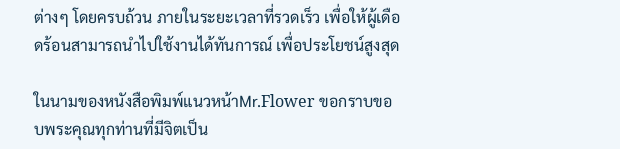ต่างๆ โดยครบถ้วน ภายในระยะเวลาที่รวดเร็ว เพื่อให้ผู้เดือดร้อนสามารถนำไปใช้งานได้ทันการณ์ เพื่อประโยชน์สูงสุด

ในนามของหนังสือพิมพ์แนวหน้าMr.Flower ขอกราบขอบพระคุณทุกท่านที่มีจิตเป็น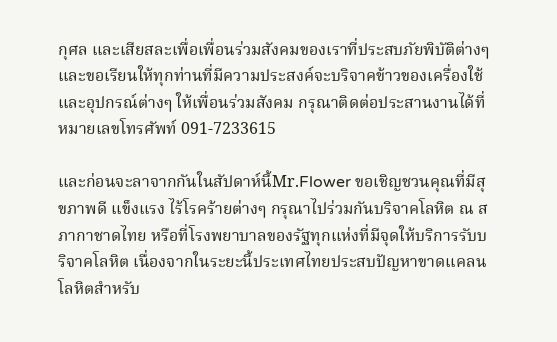กุศล และเสียสละเพื่อเพื่อนร่วมสังคมของเราที่ประสบภัยพิบัติต่างๆ และขอเรียนให้ทุกท่านที่มีความประสงค์จะบริจาคข้าวของเครื่องใช้ และอุปกรณ์ต่างๆ ให้เพื่อนร่วมสังคม กรุณาติดต่อประสานงานได้ที่หมายเลขโทรศัพท์ 091-7233615

และก่อนจะลาจากกันในสัปดาห์นี้Mr.Flower ขอเชิญชวนคุณที่มีสุขภาพดี แข็งแรง ไร้โรคร้ายต่างๆ กรุณาไปร่วมกันบริจาคโลหิต ณ สภากาชาดไทย หรือที่โรงพยาบาลของรัฐทุกแห่งที่มีจุดให้บริการรับบริจาคโลหิต เนื่องจากในระยะนี้ประเทศไทยประสบปัญหาขาดแคลนโลหิตสำหรับ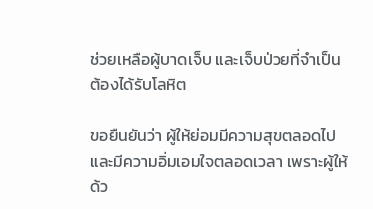ช่วยเหลือผู้บาดเจ็บ และเจ็บป่วยที่จำเป็นต้องได้รับโลหิต

ขอยืนยันว่า ผู้ให้ย่อมมีความสุขตลอดไป และมีความอิ่มเอมใจตลอดเวลา เพราะผู้ให้ด้ว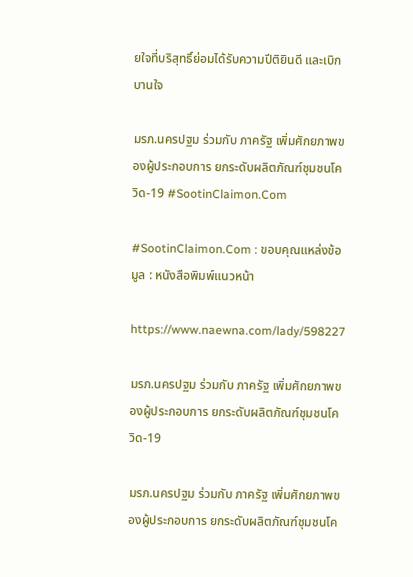ยใจที่บริสุทธิ์ย่อมได้รับความปีติยินดี และเบิกบานใจ

มรภ.นครปฐม ร่วมกับ ภาครัฐ เพิ่มศักยภาพของผู้ประกอบการ ยกระดับผลิตภัณฑ์ชุมชนโควิด-19 #SootinClaimon.Com

#SootinClaimon.Com : ขอบคุณแหล่งข้อมูล : หนังสือพิมพ์แนวหน้า

https://www.naewna.com/lady/598227

มรภ.นครปฐม ร่วมกับ ภาครัฐ เพิ่มศักยภาพของผู้ประกอบการ ยกระดับผลิตภัณฑ์ชุมชนโควิด-19

มรภ.นครปฐม ร่วมกับ ภาครัฐ เพิ่มศักยภาพของผู้ประกอบการ ยกระดับผลิตภัณฑ์ชุมชนโค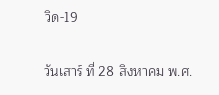วิด-19

วันเสาร์ ที่ 28 สิงหาคม พ.ศ.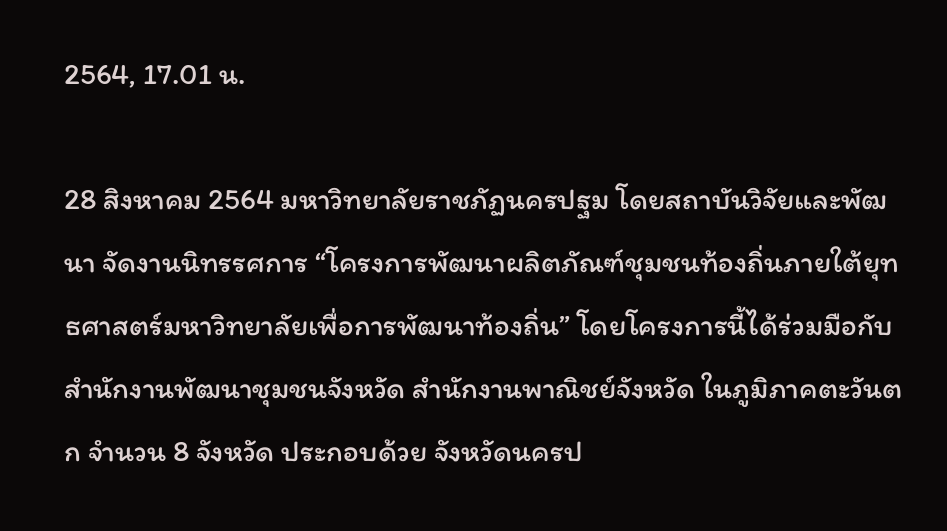2564, 17.01 น.

28 สิงหาคม 2564 มหาวิทยาลัยราชภัฏนครปฐม โดยสถาบันวิจัยและพัฒนา จัดงานนิทรรศการ “โครงการพัฒนาผลิตภัณฑ์ชุมชนท้องถิ่นภายใต้ยุทธศาสตร์มหาวิทยาลัยเพื่อการพัฒนาท้องถิ่น” โดยโครงการนี้ได้ร่วมมือกับสำนักงานพัฒนาชุมชนจังหวัด สำนักงานพาณิชย์จังหวัด ในภูมิภาคตะวันตก จำนวน 8 จังหวัด ประกอบด้วย จังหวัดนครป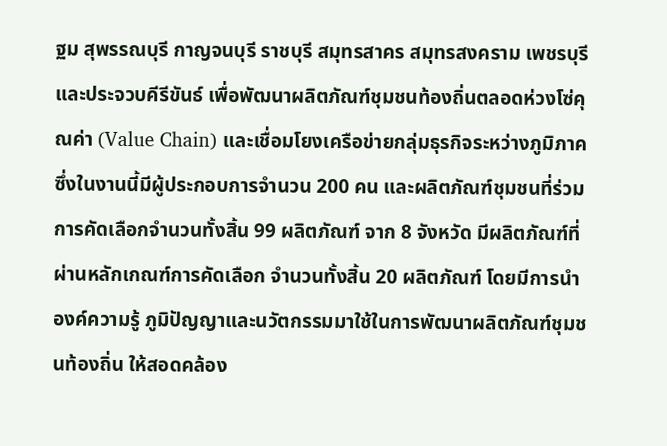ฐม สุพรรณบุรี กาญจนบุรี ราชบุรี สมุทรสาคร สมุทรสงคราม เพชรบุรี และประจวบคีรีขันธ์ เพื่อพัฒนาผลิตภัณฑ์ชุมชนท้องถิ่นตลอดห่วงโซ่คุณค่า (Value Chain) และเชื่อมโยงเครือข่ายกลุ่มธุรกิจระหว่างภูมิภาค ซึ่งในงานนี้มีผู้ประกอบการจำนวน 200 คน และผลิตภัณฑ์ชุมชนที่ร่วมการคัดเลือกจำนวนทั้งสิ้น 99 ผลิตภัณฑ์ จาก 8 จังหวัด มีผลิตภัณฑ์ที่ผ่านหลักเกณฑ์การคัดเลือก จำนวนทั้งสิ้น 20 ผลิตภัณฑ์ โดยมีการนำองค์ความรู้ ภูมิปัญญาและนวัตกรรมมาใช้ในการพัฒนาผลิตภัณฑ์ชุมชนท้องถิ่น ให้สอดคล้อง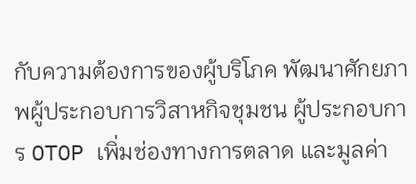กับความต้องการของผู้บริโภค พัฒนาศักยภาพผู้ประกอบการวิสาหกิจชุมชน ผู้ประกอบการ OTOP เพิ่มช่องทางการตลาด และมูลค่า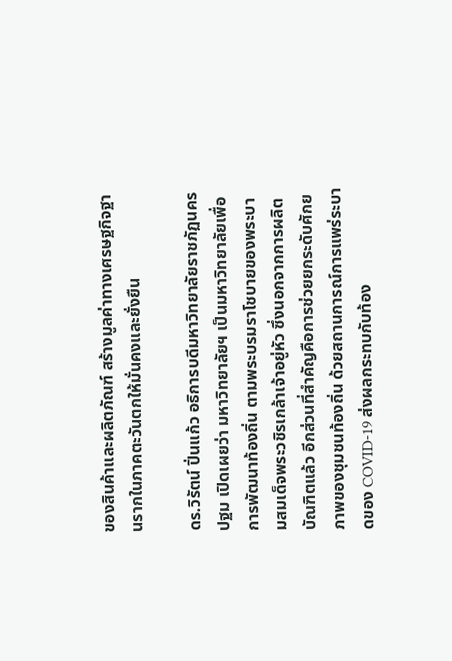ของสินค้าและผลิตภัณฑ์ สร้างมูลค่าทางเศรษฐกิจฐานรากในภาคตะวันตกให้มั่นคงและยั่งยืน

ดร.วิรัตน์ ปิ่นแก้ว อธิการบดีมหาวิทยาลัยราชภัฏนครปฐม เปิดเผยว่า มหาวิทยาลัยฯ เป็นมหาวิทยาลัยเพื่อการพัฒนาท้องถิ่น ตามพระบรมราโชบายของพระบามสมเด็จพระวชิรเกล้าเจ้าอยู่หัว ซึ่งนอกจากการผลิตบัณฑิตแล้ว อีกส่วนที่สำคัญคือการช่วยยกระดับศักยภาพของชุมชนท้องถิ่น ด้วยสถานการณ์การแพร่ระบาดของ COVID-19 ส่งผลกระทบกับท้อง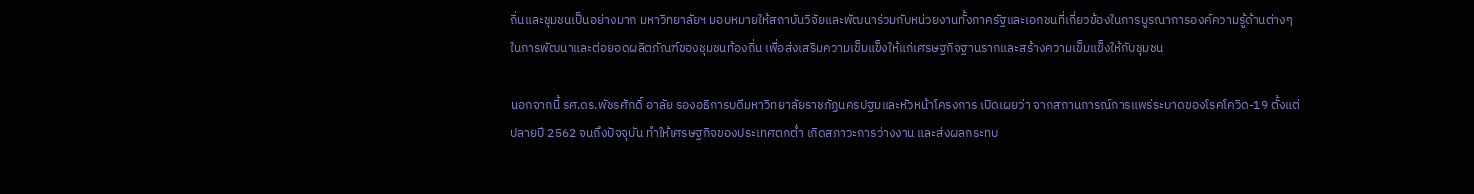ถิ่นและชุมชนเป็นอย่างมาก มหาวิทยาลัยฯ มอบหมายให้สถาบันวิจัยและพัฒนาร่วมกับหน่วยงานทั้งภาครัฐและเอกชนที่เกี่ยวข้องในการบูรณาการองค์ความรู้ด้านต่างๆ ในการพัฒนาและต่อยอดผลิตภัณฑ์ของชุมชนท้องถิ่น เพื่อส่งเสริมความเข็มแข็งให้แก่เศรษฐกิจฐานรากและสร้างความเข็มแข็งให้กับชุมชน

นอกจากนี้ รศ.ดร.พัชรศักดิ์ อาลัย รองอธิการบดีมหาวิทยาลัยราชภัฏนครปฐมและหัวหน้าโครงการ เปิดเผยว่า จากสถานการณ์การแพร่ระบาดของโรคโควิด-19 ตั้งแต่ปลายปี 2562 จนถึงปัจจุบัน ทำให้เศรษฐกิจของประเทศตกต่ำ เกิดสภาวะการว่างงาน และส่งผลกระทบ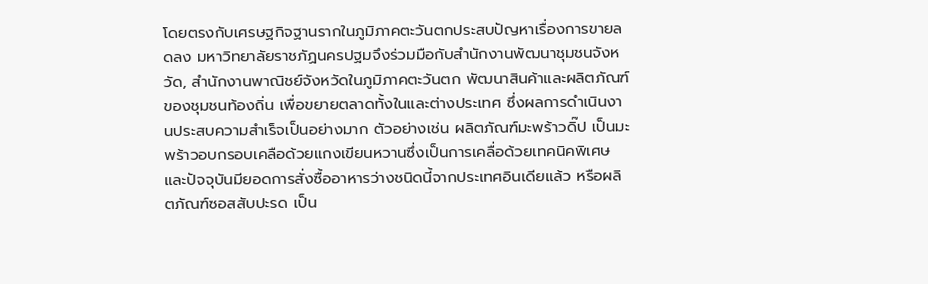โดยตรงกับเศรษฐกิจฐานรากในภูมิภาคตะวันตกประสบปัญหาเรื่องการขายลดลง มหาวิทยาลัยราชภัฏนครปฐมจึงร่วมมือกับสำนักงานพัฒนาชุมชนจังหวัด, สำนักงานพาณิชย์จังหวัดในภูมิภาคตะวันตก พัฒนาสินค้าและผลิตภัณฑ์ของชุมชนท้องถิ่น เพื่อขยายตลาดทั้งในและต่างประเทศ ซึ่งผลการดำเนินงานประสบความสำเร็จเป็นอย่างมาก ตัวอย่างเช่น ผลิตภัณฑ์มะพร้าวดิ๊ป เป็นมะพร้าวอบกรอบเคลือด้วยแกงเขียนหวานซึ่งเป็นการเคลื่อด้วยเทคนิคพิเศษ และปัจจุบันมียอดการสั่งซื้ออาหารว่างชนิดนี้จากประเทศอินเดียแล้ว หรือผลิตภัณฑ์ซอสสับปะรด เป็น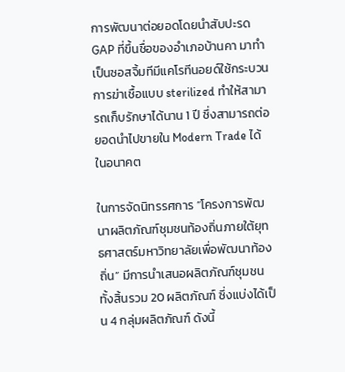การพัฒนาต่อยอดโดยนำสับปะรด GAP ที่ขึ้นชื่อของอำเภอบ้านคา มาทำเป็นซอสจิ้มทีมีแคโรทีนอยด์ใช้กระบวนการฆ่าเชื้อแบบ sterilized ทำให้สามารถเก็บรักษาได้นาน 1 ปี ซึ่งสามารถต่อยอดนำไปขายใน Modern Trade ได้ในอนาคต

ในการจัดนิทรรศการ “โครงการพัฒนาผลิตภัณฑ์ชุมชนท้องถิ่นภายใต้ยุทธศาสตร์มหาวิทยาลัยเพื่อพัฒนาท้องถิ่น” มีการนำเสนอผลิตภัณฑ์ชุมชนทั้งสิ้นรวม 20 ผลิตภัณฑ์ ซึ่งแบ่งได้เป็น 4 กลุ่มผลิตภัณฑ์ ดังนี้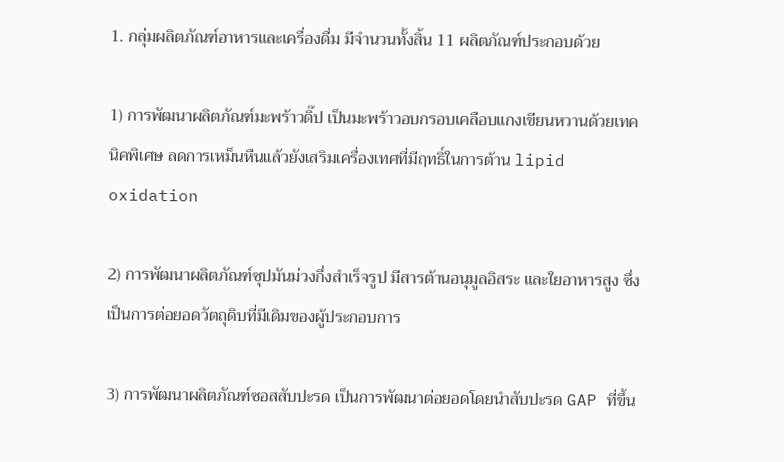1. กลุ่มผลิตภัณฑ์อาหารและเครื่องดื่ม มีจำนวนทั้งสิ้น 11 ผลิตภัณฑ์ประกอบด้วย

1) การพัฒนาผลิตภัณฑ์มะพร้าวดิ๊ป เป็นมะพร้าวอบกรอบเคลือบแกงเขียนหวานด้วยเทคนิคพิเศษ ลดการเหม็นหืนแล้วยังเสริมเครื่องเทศที่มีฤทธิ์ในการต้าน lipid oxidation

2) การพัฒนาผลิตภัณฑ์ซุปมันม่วงกึ่งสำเร็จรูป มีสารต้านอนุมูลอิสระ และใยอาหารสูง ซึ่งเป็นการต่อยอดวัตถุดิบที่มีเดิมของผู้ประกอบการ

3) การพัฒนาผลิตภัณฑ์ซอสสับปะรด เป็นการพัฒนาต่อยอดโดยนำสับปะรด GAP ที่ขึ้น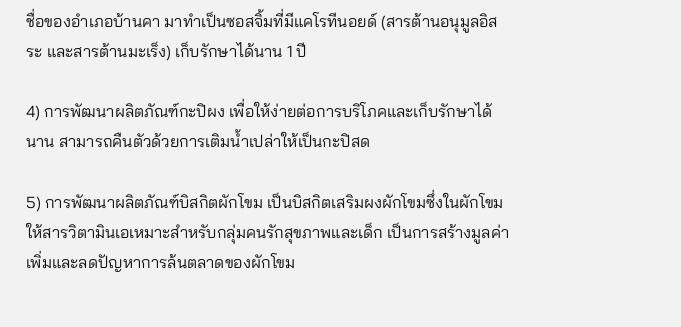ชื่อของอำเภอบ้านคา มาทำเป็นซอสจิ้มที่มีแคโรทีนอยด์ (สารต้านอนุมูลอิสระ และสารต้านมะเร็ง) เก็บรักษาได้นาน 1 ปี

4) การพัฒนาผลิตภัณฑ์กะปิผง เพื่อให้ง่ายต่อการบริโภคและเก็บรักษาได้นาน สามารถคืนตัวด้วยการเติมน้ำเปล่าให้เป็นกะปิสด

5) การพัฒนาผลิตภัณฑ์บิสกิตผักโขม เป็นบิสกิตเสริมผงผักโขมซึ่งในผักโขมให้สารวิตามินเอเหมาะสำหรับกลุ่มคนรักสุขภาพและเด็ก เป็นการสร้างมูลค่าเพิ่มและลดปัญหาการล้นตลาดของผักโขม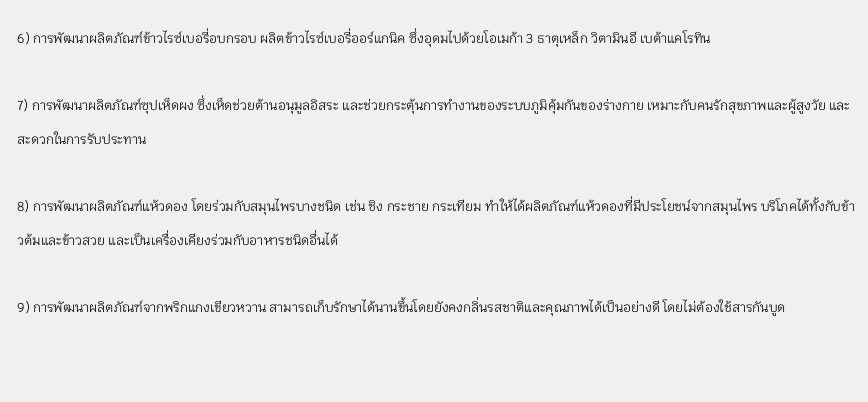6) การพัฒนาผลิตภัณฑ์ข้าวไรซ์เบอรี่อบกรอบ ผลิตข้าวไรซ์เบอรี่ออร์แกนิค ซึ่งอุดมไปด้วยโอเมก้า 3 ธาตุเหล็ก วิตามินอี เบต้าแคโรทิน

7) การพัฒนาผลิตภัณฑ์ซุปเห็ดผง ซึ่งเห็ดช่วยต้านอนุมูลอิสระ และช่วยกระตุ้นการทำงานของระบบภูมิคุ้มกันของร่างกาย เหมาะกับคนรักสุขภาพและผู้สูงวัย และสะดวกในการรับประทาน

8) การพัฒนาผลิตภัณฑ์แห้วดอง โดยร่วมกับสมุนไพรบางชนิด เช่น ชิง กระชาย กระเทียม ทำให้ได้ผลิตภัณฑ์แห้วดองที่มีประโยชน์จากสมุนไพร บริโภคได้ทั้งกับข้าวต้มและข้าวสวย และเป็นเครื่องเคียงร่วมกับอาหารชนิดอื่นได้

9) การพัฒนาผลิตภัณฑ์จากพริกแกงเขียวหวาน สามารถเก็บรักษาได้นานขึ้นโดยยังคงกลิ่นรสชาติและคุณภาพได้เป็นอย่างดี โดยไม่ต้องใช้สารกันบูด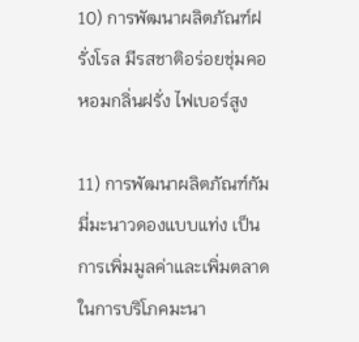10) การพัฒนาผลิตภัณฑ์ฝรั่งโรล มีรสชาติอร่อยชุ่มคอ หอมกลิ่นฝรั่ง ไฟเบอร์สูง

11) การพัฒนาผลิตภัณฑ์กัมมี่มะนาวดองแบบแท่ง เป็นการเพิ่มมูลค่าและเพิ่มตลาดในการบริโภคมะนา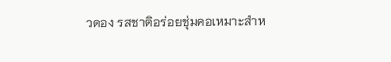วดอง รสชาติอร่อยชุ่มคอเหมาะสำห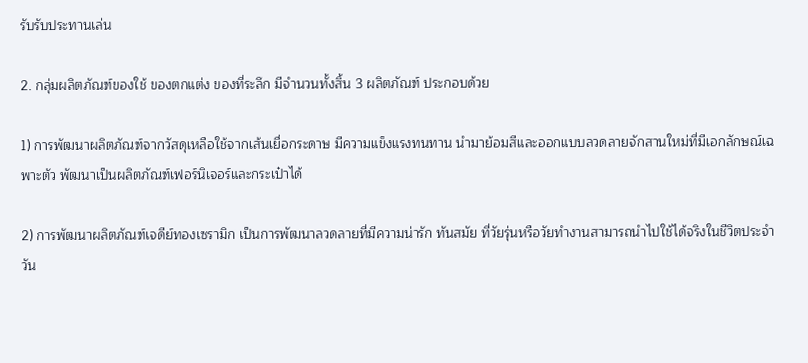รับรับประทานเล่น

2. กลุ่มผลิตภัณฑ์ของใช้ ของตกแต่ง ของที่ระลึก มีจำนวนทั้งสิ้น 3 ผลิตภัณฑ์ ประกอบด้วย

1) การพัฒนาผลิตภัณฑ์จากวัสดุเหลือใช้จากเส้นเยื่อกระดาษ มีความแข็งแรงทนทาน นำมาย้อมสีและออกแบบลวดลายจักสานใหม่ที่มีเอกลักษณ์เฉพาะตัว พัฒนาเป็นผลิตภัณฑ์เฟอร์นิเจอร์และกระเป๋าได้

2) การพัฒนาผลิตภัณฑ์เจดีย์ทองเซรามิก เป็นการพัฒนาลวดลายที่มีความน่ารัก ทันสมัย ที่วัยรุ่นหรือวัยทำงานสามารถนำไปใช้ได้จริงในชีวิตประจำวัน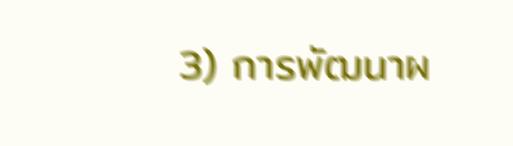3) การพัฒนาผ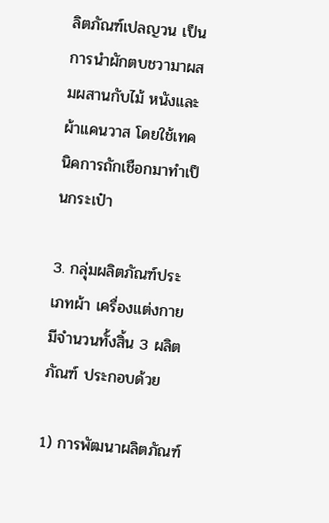ลิตภัณฑ์เปลญวน เป็นการนำผักตบชวามาผสมผสานกับไม้ หนังและผ้าแคนวาส โดยใช้เทคนิคการถักเชือกมาทำเป็นกระเป๋า

3. กลุ่มผลิตภัณฑ์ประเภทผ้า เครื่องแต่งกาย มีจำนวนทั้งสิ้น 3 ผลิตภัณฑ์ ประกอบด้วย

1) การพัฒนาผลิตภัณฑ์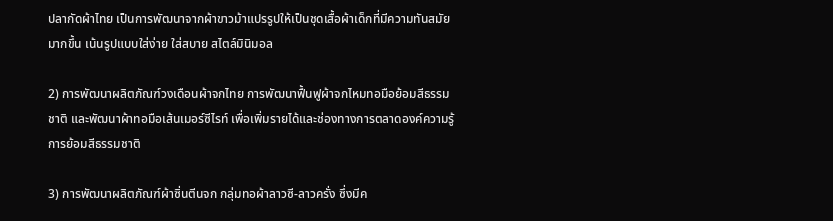ปลากัดผ้าไทย เป็นการพัฒนาจากผ้าขาวม้าแปรรูปให้เป็นชุดเสื้อผ้าเด็กที่มีความทันสมัยมากขึ้น เน้นรูปแบบใส่ง่าย ใส่สบาย สไตล์มินิมอล

2) การพัฒนาผลิตภัณฑ์วงเดือนผ้าจกไทย การพัฒนาฟื้นฟูผ้าจกไหมทอมือย้อมสีธรรมชาติ และพัฒนาผ้าทอมือเส้นเมอร์ซีไรท์ เพื่อเพิ่มรายได้และช่องทางการตลาดองค์ความรู้การย้อมสีธรรมชาติ

3) การพัฒนาผลิตภัณฑ์ผ้าซิ่นตีนจก กลุ่มทอผ้าลาวซี-ลาวครั่ง ซึ่งมีค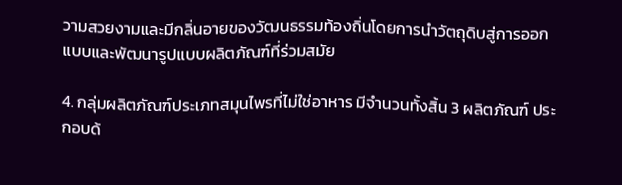วามสวยงามและมีกลิ่นอายของวัฒนธรรมท้องถิ่นโดยการนำวัตถุดิบสู่การออกแบบและพัฒนารูปแบบผลิตภัณฑ์ที่ร่วมสมัย

4. กลุ่มผลิตภัณฑ์ประเภทสมุนไพรที่ไม่ใช่อาหาร มีจำนวนทั้งสิ้น 3 ผลิตภัณฑ์ ประกอบด้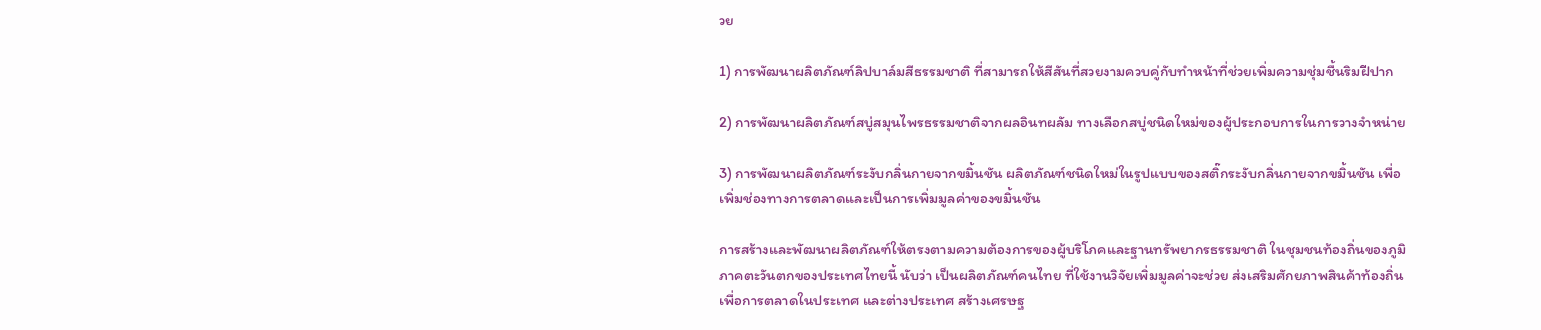วย

1) การพัฒนาผลิตภัณฑ์ลิปบาล์มสีธรรมชาติ ที่สามารถให้สีสันที่สวยงามควบคู่กับทำหน้าที่ช่วยเพิ่มความชุ่มชื้นริมฝีปาก

2) การพัฒนาผลิตภัณฑ์สบู่สมุนไพรธรรมชาติจากผลอินทผลัม ทางเลือกสบู่ชนิดใหม่ของผู้ประกอบการในการวางจำหน่าย

3) การพัฒนาผลิตภัณฑ์ระงับกลิ่นกายจากขมิ้นชัน ผลิตภัณฑ์ชนิดใหม่ในรูปแบบของสติ๊กระงับกลิ่นกายจากขมิ้นชัน เพื่อเพิ่มช่องทางการตลาดและเป็นการเพิ่มมูลค่าของขมิ้นชัน

การสร้างและพัฒนาผลิตภัณฑ์ให้ตรงตามความต้องการของผู้บริโภคและฐานทรัพยากรธรรมชาติ ในชุมชนท้องถิ่นของภูมิภาคตะวันตกของประเทศไทยนี้ นับว่า เป็นผลิตภัณฑ์คนไทย ที่ใช้งานวิจัยเพิ่มมูลค่าจะช่วย ส่งเสริมศักยภาพสินค้าท้องถิ่นเพื่อการตลาดในประเทศ และต่างประเทศ สร้างเศรษฐ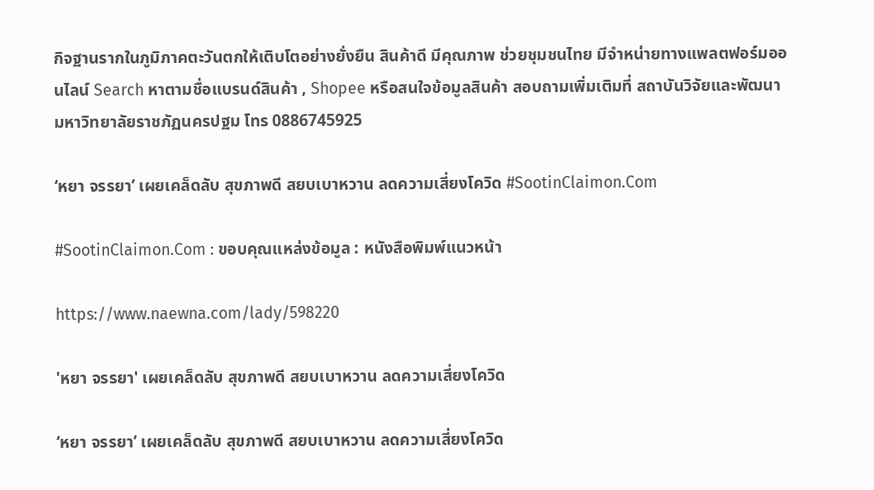กิจฐานรากในภูมิภาคตะวันตกให้เติบโตอย่างยั่งยืน สินค้าดี มีคุณภาพ ช่วยชุมชนไทย มีจำหน่ายทางแพลตฟอร์มออนไลน์ Search หาตามชื่อแบรนด์สินค้า , Shopee หรือสนใจข้อมูลสินค้า สอบถามเพิ่มเติมที่ สถาบันวิจัยและพัฒนา มหาวิทยาลัยราชภัฏนครปฐม โทร 0886745925

‘หยา จรรยา’ เผยเคล็ดลับ สุขภาพดี สยบเบาหวาน ลดความเสี่ยงโควิด #SootinClaimon.Com

#SootinClaimon.Com : ขอบคุณแหล่งข้อมูล : หนังสือพิมพ์แนวหน้า

https://www.naewna.com/lady/598220

'หยา จรรยา' เผยเคล็ดลับ สุขภาพดี สยบเบาหวาน ลดความเสี่ยงโควิด

‘หยา จรรยา’ เผยเคล็ดลับ สุขภาพดี สยบเบาหวาน ลดความเสี่ยงโควิด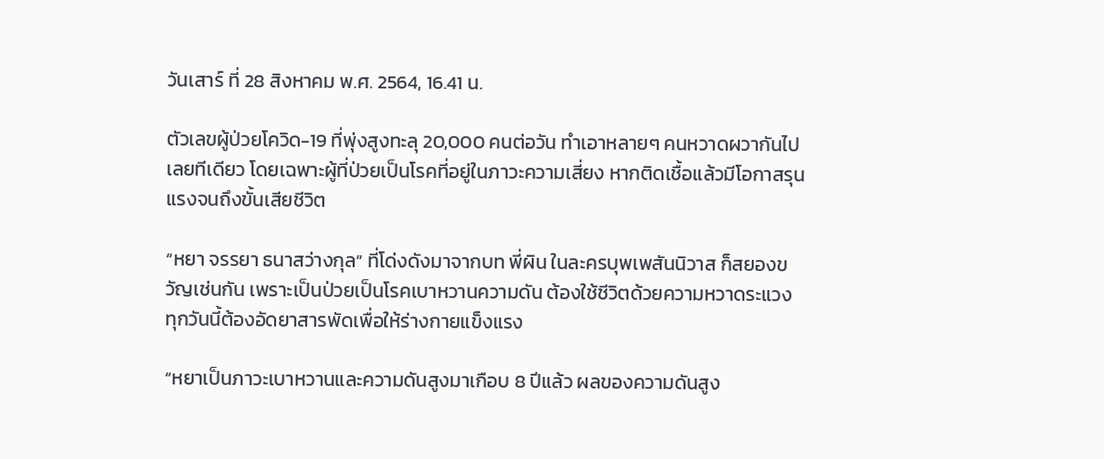วันเสาร์ ที่ 28 สิงหาคม พ.ศ. 2564, 16.41 น.

ตัวเลขผู้ป่วยโควิด-19 ที่พุ่งสูงทะลุ 20,000 คนต่อวัน ทำเอาหลายๆ คนหวาดผวากันไปเลยทีเดียว โดยเฉพาะผู้ที่ป่วยเป็นโรคที่อยู่ในภาวะความเสี่ยง หากติดเชื้อแล้วมีโอกาสรุนแรงจนถึงขั้นเสียชีวิต

“หยา จรรยา ธนาสว่างกุล” ที่โด่งดังมาจากบท พี่ผิน ในละครบุพเพสันนิวาส ก็สยองขวัญเช่นกัน เพราะเป็นป่วยเป็นโรคเบาหวานความดัน ต้องใช้ชีวิตด้วยความหวาดระแวง ทุกวันนี้ต้องอัดยาสารพัดเพื่อให้ร่างกายแข็งแรง

“หยาเป็นภาวะเบาหวานและความดันสูงมาเกือบ 8 ปีแล้ว ผลของความดันสูง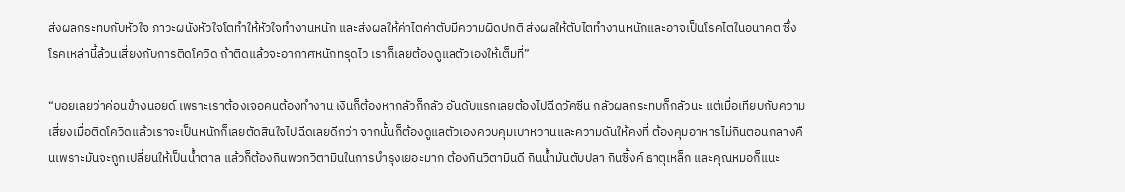ส่งผลกระทบกับหัวใจ ภาวะผนังหัวใจโตทำให้หัวใจทำงานหนัก และส่งผลให้ค่าไตค่าตับมีความผิดปกติ ส่งผลให้ตับไตทำงานหนักและอาจเป็นโรคไตในอนาคต ซึ่งโรคเหล่านี้ล้วนเสี่ยงกับการติดโควิด ถ้าติดแล้วจะอากาศหนักทรุดไว เราก็เลยต้องดูแลตัวเองให้เต็มที่”

“บอยเลยว่าค่อนข้างนอยด์ เพราะเราต้องเจอคนต้องทำงาน เงินก็ต้องหากลัวก็กลัว อันดับแรกเลยต้องไปฉีดวัคซีน กลัวผลกระทบก็กลัวนะ แต่เมื่อเทียบกับความเสี่ยงเมื่อติดโควิดแล้วเราจะเป็นหนักก็เลยตัดสินใจไปฉีดเลยดีกว่า จากนั้นก็ต้องดูแลตัวเองควบคุมเบาหวานและความดันให้คงที่ ต้องคุมอาหารไม่กินตอนกลางคืนเพราะมันจะถูกเปลี่ยนให้เป็นน้ำตาล แล้วก็ต้องกินพวกวิตามินในการบำรุงเยอะมาก ต้องกินวิตามินดี กินน้ำมันตับปลา กินซิ้งค์ ธาตุเหล็ก และคุณหมอก็แนะ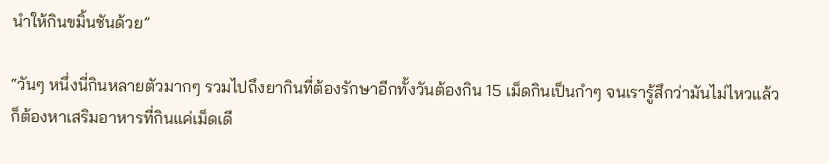นำให้กินขมิ้นชันด้วย”

“วันๆ หนึ่งนี่กินหลายตัวมากๆ รวมไปถึงยากินที่ต้องรักษาอีกทั้งวันต้องกิน 15 เม็ดกินเป็นกำๆ จนเรารู้สึกว่ามันไม่ไหวแล้ว ก็ต้องหาเสริมอาหารที่กินแค่เม็ดเดี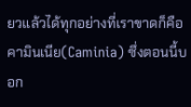ยวแล้วได้ทุกอย่างที่เราขาดก็คือคามินเนีย(Caminia) ซึ่งตอนนี้บอก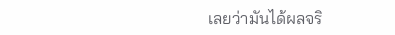เลยว่ามันได้ผลจริ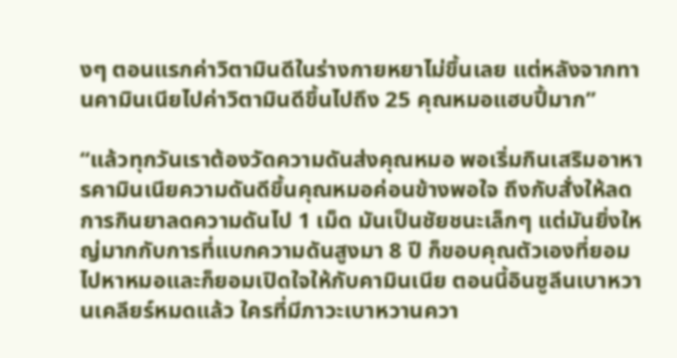งๆ ตอนแรกค่าวิตามินดีในร่างกายหยาไม่ขึ้นเลย แต่หลังจากทานคามินเนียไปค่าวิตามินดีขึ้นไปถึง 25 คุณหมอแฮบปี้มาก”

“แล้วทุกวันเราต้องวัดความดันส่งคุณหมอ พอเริ่มกินเสริมอาหารคามินเนียความดันดีขึ้นคุณหมอค่อนข้างพอใจ ถึงกับสั่งให้ลดการกินยาลดความดันไป 1 เม็ด มันเป็นชัยชนะเล็กๆ แต่มันยิ่งใหญ่มากกับการที่แบกความดันสูงมา 8 ปี ก็ขอบคุณตัวเองที่ยอมไปหาหมอและก็ยอมเปิดใจให้กับคามินเนีย ตอนนี้อินซูลีนเบาหวานเคลียร์หมดแล้ว ใครที่มีภาวะเบาหวานควา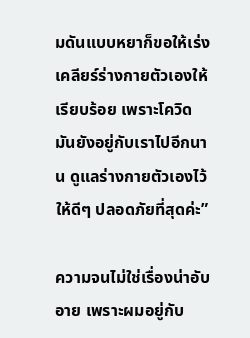มดันแบบหยาก็ขอให้เร่งเคลียร์ร่างกายตัวเองให้เรียบร้อย เพราะโควิดมันยังอยู่กับเราไปอีกนาน ดูแลร่างกายตัวเองไว้ให้ดีๆ ปลอดภัยที่สุดค่ะ”

ความจนไม่ใช่เรื่องน่าอับอาย เพราะผมอยู่กับ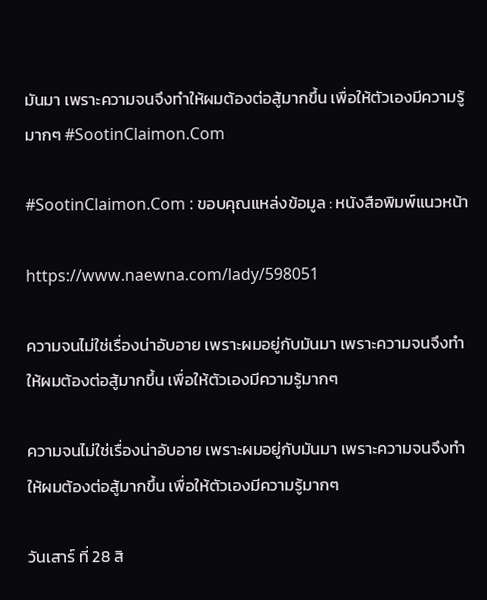มันมา เพราะความจนจึงทำให้ผมต้องต่อสู้มากขึ้น เพื่อให้ตัวเองมีความรู้มากๆ #SootinClaimon.Com

#SootinClaimon.Com : ขอบคุณแหล่งข้อมูล : หนังสือพิมพ์แนวหน้า

https://www.naewna.com/lady/598051

ความจนไม่ใช่เรื่องน่าอับอาย เพราะผมอยู่กับมันมา เพราะความจนจึงทำให้ผมต้องต่อสู้มากขึ้น เพื่อให้ตัวเองมีความรู้มากๆ

ความจนไม่ใช่เรื่องน่าอับอาย เพราะผมอยู่กับมันมา เพราะความจนจึงทำให้ผมต้องต่อสู้มากขึ้น เพื่อให้ตัวเองมีความรู้มากๆ

วันเสาร์ ที่ 28 สิ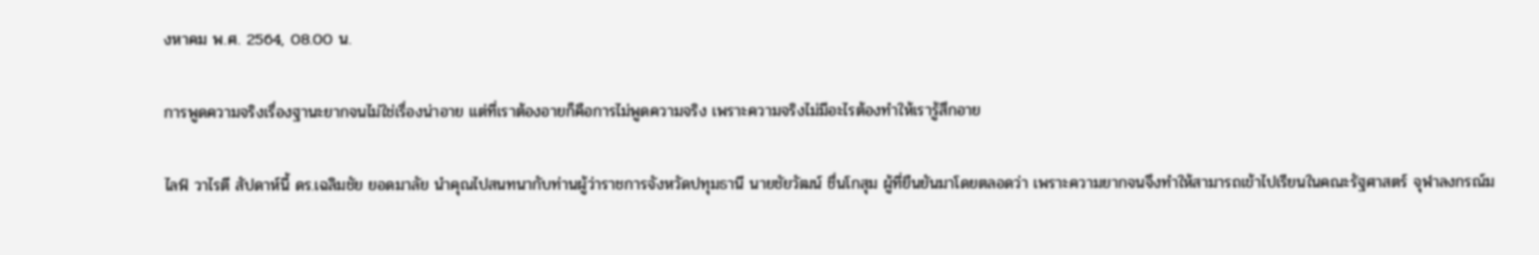งหาคม พ.ศ. 2564, 08.00 น.

การพูดความจริงเรื่องฐานะยากจนไม่ใช่เรื่องน่าอาย แต่ที่เราต้องอายก็คือการไม่พูดความจริง เพราะความจริงไม่มีอะไรต้องทำให้เรารู้สึกอาย

ไลฟ์ วาไรตี สัปดาห์นี้ ดร.เฉลิมชัย ยอดมาลัย นำคุณไปสนทนากับท่านผู้ว่าราชการจังหวัดปทุมธานี นายชัยวัฒน์ ชื่นโกสุม ผู้ที่ยืนยันมาโดยตลอดว่า เพราะความยากจนจึงทำให้สามารถเข้าไปเรียนในคณะรัฐศาสตร์ จุฬาลงกรณ์ม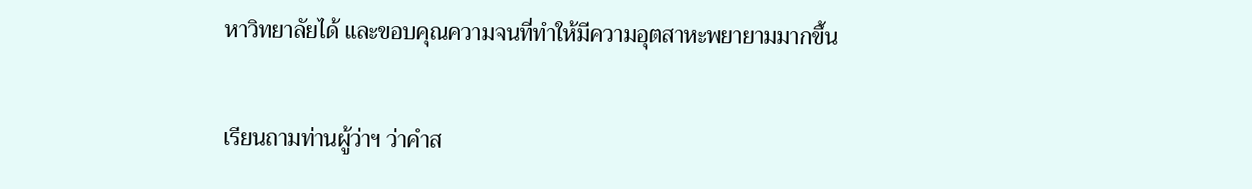หาวิทยาลัยได้ และขอบคุณความจนที่ทำให้มีความอุตสาหะพยายามมากขึ้น

เรียนถามท่านผู้ว่าฯ ว่าคำส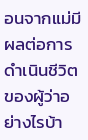อนจากแม่มีผลต่อการดำเนินชีวิตของผู้ว่าอย่างไรบ้า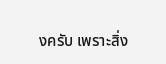งครับ เพราะสิ่ง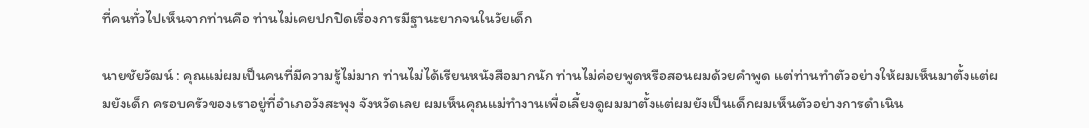ที่คนทั่วไปเห็นจากท่านคือ ท่านไม่เคยปกปิดเรื่องการมีฐานะยากจนในวัยเด็ก

นายชัยวัฒน์ : คุณแม่ผมเป็นคนที่มีความรู้ไม่มาก ท่านไม่ได้เรียนหนังสือมากนัก ท่านไม่ค่อยพูดหรือสอนผมด้วยคำพูด แต่ท่านทำตัวอย่างให้ผมเห็นมาตั้งแต่ผมยังเด็ก ครอบครัวของเราอยู่ที่อำเภอวังสะพุง จังหวัดเลย ผมเห็นคุณแม่ทำงานเพื่อเลี้ยงดูผมมาตั้งแต่ผมยังเป็นเด็กผมเห็นตัวอย่างการดำเนิน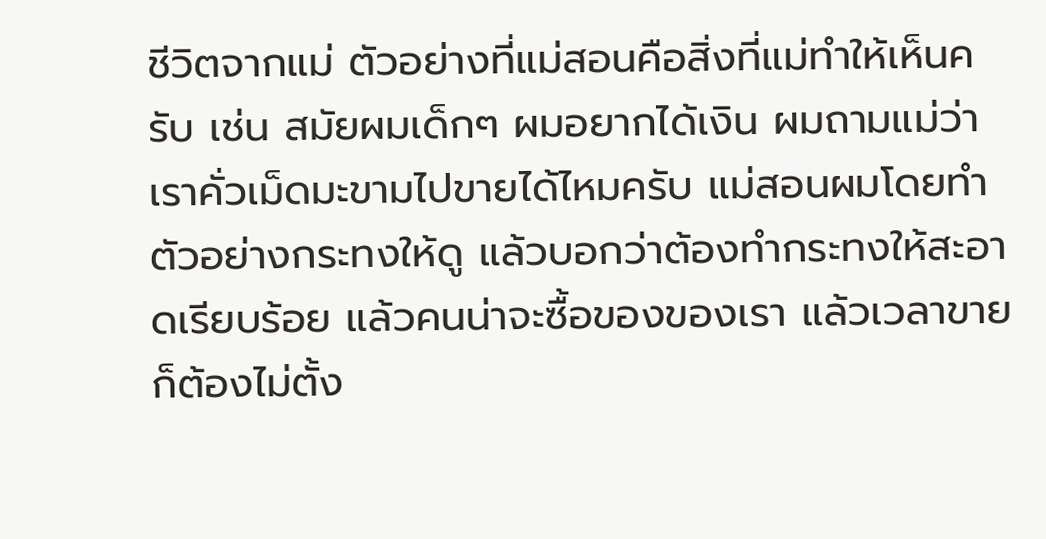ชีวิตจากแม่ ตัวอย่างที่แม่สอนคือสิ่งที่แม่ทำให้เห็นครับ เช่น สมัยผมเด็กๆ ผมอยากได้เงิน ผมถามแม่ว่าเราคั่วเม็ดมะขามไปขายได้ไหมครับ แม่สอนผมโดยทำตัวอย่างกระทงให้ดู แล้วบอกว่าต้องทำกระทงให้สะอาดเรียบร้อย แล้วคนน่าจะซื้อของของเรา แล้วเวลาขายก็ต้องไม่ตั้ง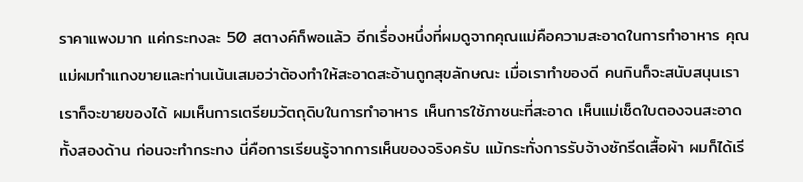ราคาแพงมาก แค่กระทงละ 50 สตางค์ก็พอแล้ว อีกเรื่องหนึ่งที่ผมดูจากคุณแม่คือความสะอาดในการทำอาหาร คุณแม่ผมทำแกงขายและท่านเน้นเสมอว่าต้องทำให้สะอาดสะอ้านถูกสุขลักษณะ เมื่อเราทำของดี คนกินก็จะสนับสนุนเราเราก็จะขายของได้ ผมเห็นการเตรียมวัตถุดิบในการทำอาหาร เห็นการใช้ภาชนะที่สะอาด เห็นแม่เช็ดใบตองจนสะอาดทั้งสองด้าน ก่อนจะทำกระทง นี่คือการเรียนรู้จากการเห็นของจริงครับ แม้กระทั่งการรับจ้างซักรีดเสื้อผ้า ผมก็ได้เรี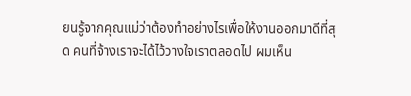ยนรู้จากคุณแม่ว่าต้องทำอย่างไรเพื่อให้งานออกมาดีที่สุด คนที่จ้างเราจะได้ไว้วางใจเราตลอดไป ผมเห็น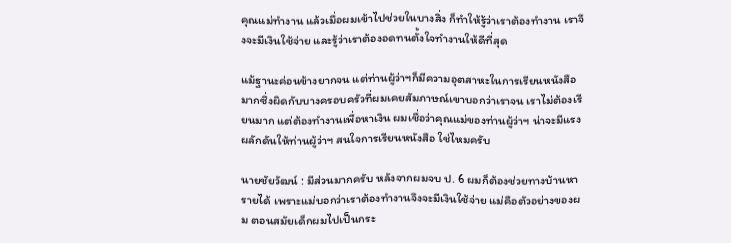คุณแม่ทำงาน แล้วเมื่อผมเข้าไปช่วยในบางสิ่ง ก็ทำให้รู้ว่าเราต้องทำงาน เราจึงจะมีเงินใช้จ่าย และรู้ว่าเราต้องอดทนตั้งใจทำงานให้ดีที่สุด

แม้ฐานะค่อนข้างยากจน แต่ท่านผู้ว่าฯก็มีความอุตสาหะในการเรียนหนังสือมากซึ่งผิดกับบางครอบครัวที่ผมเคยสัมภาษณ์เขาบอกว่าเราจน เราไม่ต้องเรียนมาก แต่ต้องทำงานเพื่อหาเงิน ผมเชื่อว่าคุณแม่ของท่านผู้ว่าฯ น่าจะมีแรงผลักดันให้ท่านผู้ว่าฯ สนใจการเรียนหนังสือ ใช่ไหมครับ

นายชัยวัฒน์ : มีส่วนมากครับ หลังจากผมจบ ป. 6 ผมก็ต้องช่วยทางบ้านหารายได้ เพราะแม่บอกว่าเราต้องทำงานจึงจะมีเงินใช้จ่าย แม่คือตัวอย่างของผม ตอนสมัยเด็กผมไปเป็นกระ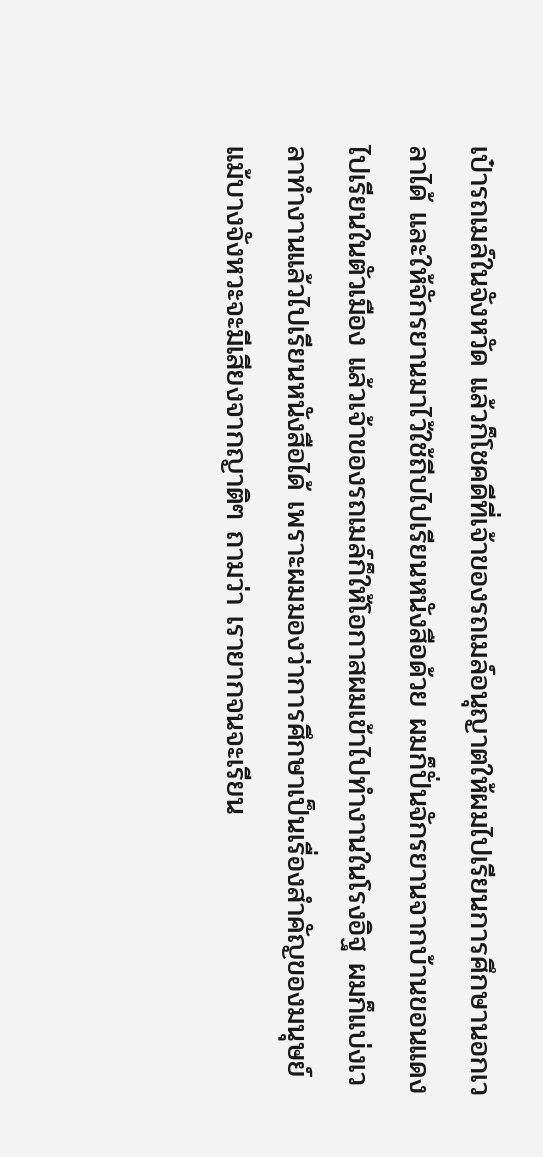เป๋ารถเมล์ในจังหวัด แล้วก็โชคดีที่เจ้าของรถเมล์อนุญาตให้ผมไปเรียนการศึกษานอกเวลาได้ และให้จักรยานมาไว้ใช้ถีบไปเรียนหนังสือด้วย ผมก็ปั่นจักรยานจากบ้านขอนแดงไปเรียนในตัวเมือง แล้วเจ้าของรถเมล์ก็ให้โอกาสผมเข้าไปทำงานในโรงอิฐ ผมก็แบ่งเวลาทำงานแล้วไปเรียนหนังสือได้ เพราะผมมองว่าการศึกษาเป็นเรื่องสำคัญของมนุษย์แม้บางจังหวะจะมีเสียงจากญาติๆ ถามว่า เรายากจนจะเรียน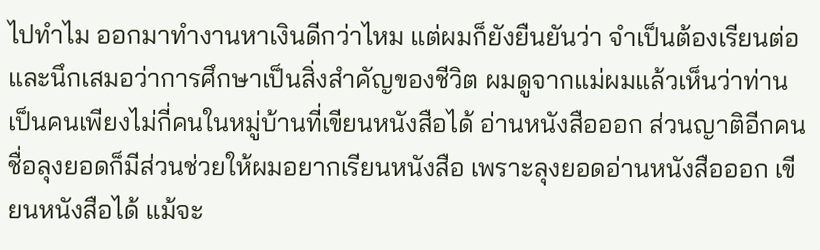ไปทำไม ออกมาทำงานหาเงินดีกว่าไหม แต่ผมก็ยังยืนยันว่า จำเป็นต้องเรียนต่อ และนึกเสมอว่าการศึกษาเป็นสิ่งสำคัญของชีวิต ผมดูจากแม่ผมแล้วเห็นว่าท่านเป็นคนเพียงไม่กี่คนในหมู่บ้านที่เขียนหนังสือได้ อ่านหนังสือออก ส่วนญาติอีกคนชื่อลุงยอดก็มีส่วนช่วยให้ผมอยากเรียนหนังสือ เพราะลุงยอดอ่านหนังสือออก เขียนหนังสือได้ แม้จะ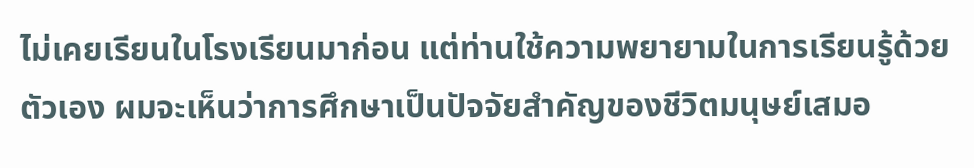ไม่เคยเรียนในโรงเรียนมาก่อน แต่ท่านใช้ความพยายามในการเรียนรู้ด้วยตัวเอง ผมจะเห็นว่าการศึกษาเป็นปัจจัยสำคัญของชีวิตมนุษย์เสมอ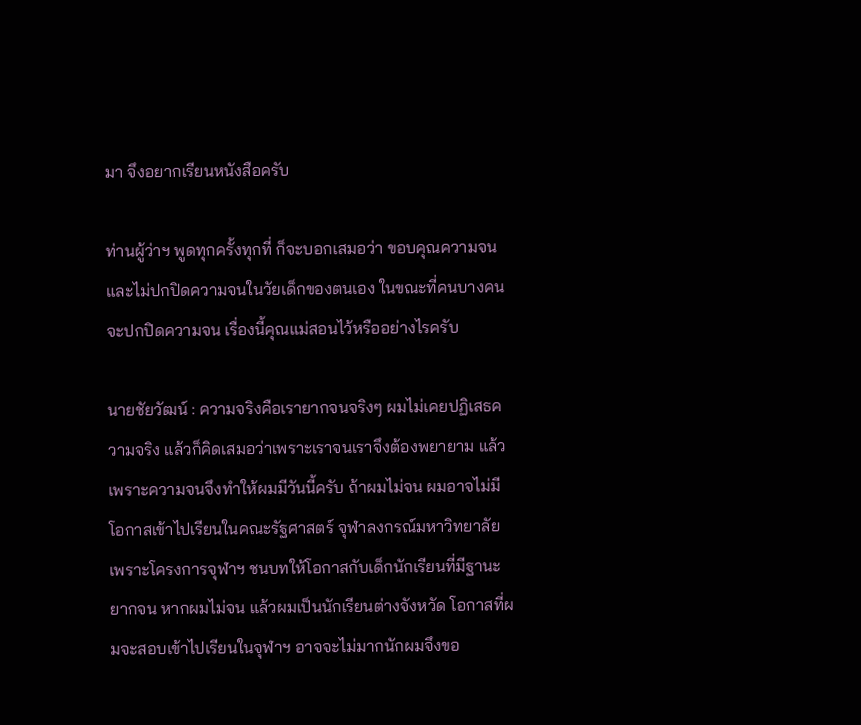มา จึงอยากเรียนหนังสือครับ

ท่านผู้ว่าฯ พูดทุกครั้งทุกที่ ก็จะบอกเสมอว่า ขอบคุณความจน และไม่ปกปิดความจนในวัยเด็กของตนเอง ในขณะที่คนบางคนจะปกปิดความจน เรื่องนี้คุณแม่สอนไว้หรืออย่างไรครับ

นายชัยวัฒน์ : ความจริงคือเรายากจนจริงๆ ผมไม่เคยปฏิเสธความจริง แล้วก็คิดเสมอว่าเพราะเราจนเราจึงต้องพยายาม แล้วเพราะความจนจึงทำให้ผมมีวันนี้ครับ ถ้าผมไม่จน ผมอาจไม่มีโอกาสเข้าไปเรียนในคณะรัฐศาสตร์ จุฬาลงกรณ์มหาวิทยาลัย เพราะโครงการจุฬาฯ ชนบทให้โอกาสกับเด็กนักเรียนที่มีฐานะยากจน หากผมไม่จน แล้วผมเป็นนักเรียนต่างจังหวัด โอกาสที่ผมจะสอบเข้าไปเรียนในจุฬาฯ อาจจะไม่มากนักผมจึงขอ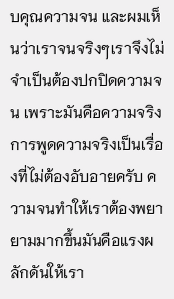บคุณความจน และผมเห็นว่าเราจนจริงๆเราจึงไม่จำเป็นต้องปกปิดความจน เพราะมันคือความจริง การพูดความจริงเป็นเรื่องที่ไม่ต้องอับอายครับ ความจนทำให้เราต้องพยายามมากขึ้นมันคือแรงผลักดันให้เรา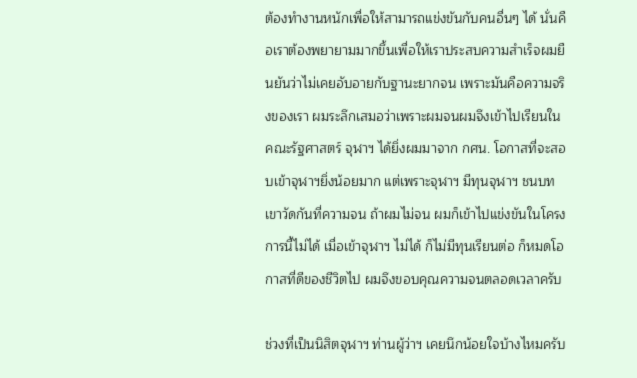ต้องทำงานหนักเพื่อให้สามารถแข่งขันกับคนอื่นๆ ได้ นั่นคือเราต้องพยายามมากขึ้นเพื่อให้เราประสบความสำเร็จผมยืนยันว่าไม่เคยอับอายกับฐานะยากจน เพราะมันคือความจริงของเรา ผมระลึกเสมอว่าเพราะผมจนผมจึงเข้าไปเรียนในคณะรัฐศาสตร์ จุฬาฯ ได้ยิ่งผมมาจาก กศน. โอกาสที่จะสอบเข้าจุฬาฯยิ่งน้อยมาก แต่เพราะจุฬาฯ มีทุนจุฬาฯ ชนบทเขาวัดกันที่ความจน ถ้าผมไม่จน ผมก็เข้าไปแข่งขันในโครงการนี้ไม่ได้ เมื่อเข้าจุฬาฯ ไม่ได้ ก็ไม่มีทุนเรียนต่อ ก็หมดโอกาสที่ดีของชีวิตไป ผมจึงขอบคุณความจนตลอดเวลาครับ

ช่วงที่เป็นนิสิตจุฬาฯ ท่านผู้ว่าฯ เคยนึกน้อยใจบ้างไหมครับ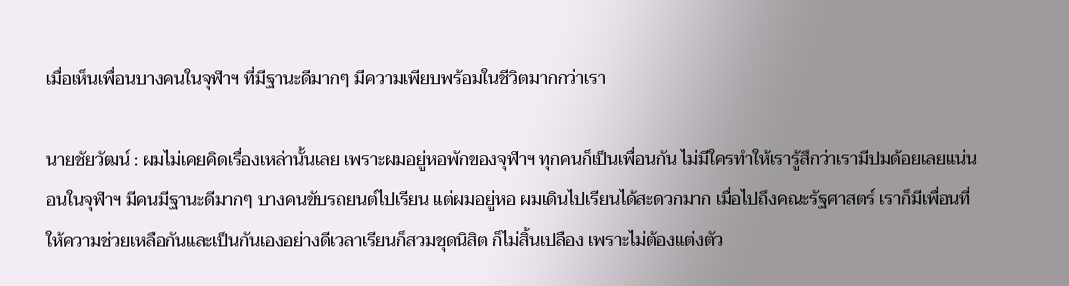เมื่อเห็นเพื่อนบางคนในจุฬาฯ ที่มีฐานะดีมากๆ มีความเพียบพร้อมในชีวิตมากกว่าเรา

นายชัยวัฒน์ : ผมไม่เคยคิดเรื่องเหล่านั้นเลย เพราะผมอยู่หอพักของจุฬาฯ ทุกคนก็เป็นเพื่อนกัน ไม่มีใครทำให้เรารู้สึกว่าเรามีปมด้อยเลยแน่นอนในจุฬาฯ มีคนมีฐานะดีมากๆ บางคนขับรถยนต์ไปเรียน แต่ผมอยู่หอ ผมเดินไปเรียนได้สะดวกมาก เมื่อไปถึงคณะรัฐศาสตร์ เราก็มีเพื่อนที่ให้ความช่วยเหลือกันและเป็นกันเองอย่างดีเวลาเรียนก็สวมชุดนิสิต ก็ไม่สิ้นเปลือง เพราะไม่ต้องแต่งตัว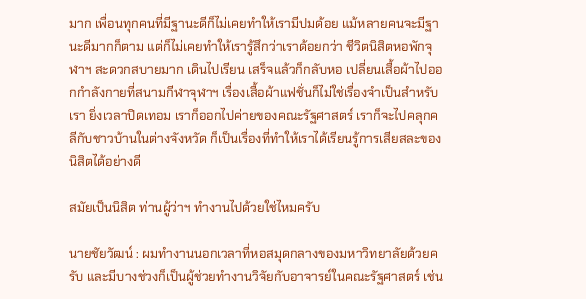มาก เพื่อนทุกคนที่มีฐานะดีก็ไม่เคยทำให้เรามีปมด้อย แม้หลายคนจะมีฐานะดีมากก็ตาม แต่ก็ไม่เคยทำให้เรารู้สึกว่าเราด้อยกว่า ชีวิตนิสิตหอพักจุฬาฯ สะดวกสบายมาก เดินไปเรียน เสร็จแล้วก็กลับหอ เปลี่ยนเสื้อผ้าไปออกกำลังกายที่สนามกีฬาจุฬาฯ เรื่องเสื้อผ้าแฟชั่นก็ไม่ใช่เรื่องจำเป็นสำหรับเรา ยิ่งเวลาปิดเทอม เราก็ออกไปค่ายของคณะรัฐศาสตร์ เราก็จะไปคลุกคลีกับชาวบ้านในต่างจังหวัด ก็เป็นเรื่องที่ทำให้เราได้เรียนรู้การเสียสละของนิสิตได้อย่างดี

สมัยเป็นนิสิต ท่านผู้ว่าฯ ทำงานไปด้วยใช่ไหมครับ

นายชัยวัฒน์ : ผมทำงานนอกเวลาที่หอสมุดกลางของมหาวิทยาลัยด้วยครับ และมีบางช่วงก็เป็นผู้ช่วยทำงานวิจัยกับอาจารย์ในคณะรัฐศาสตร์ เช่น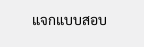แจกแบบสอบ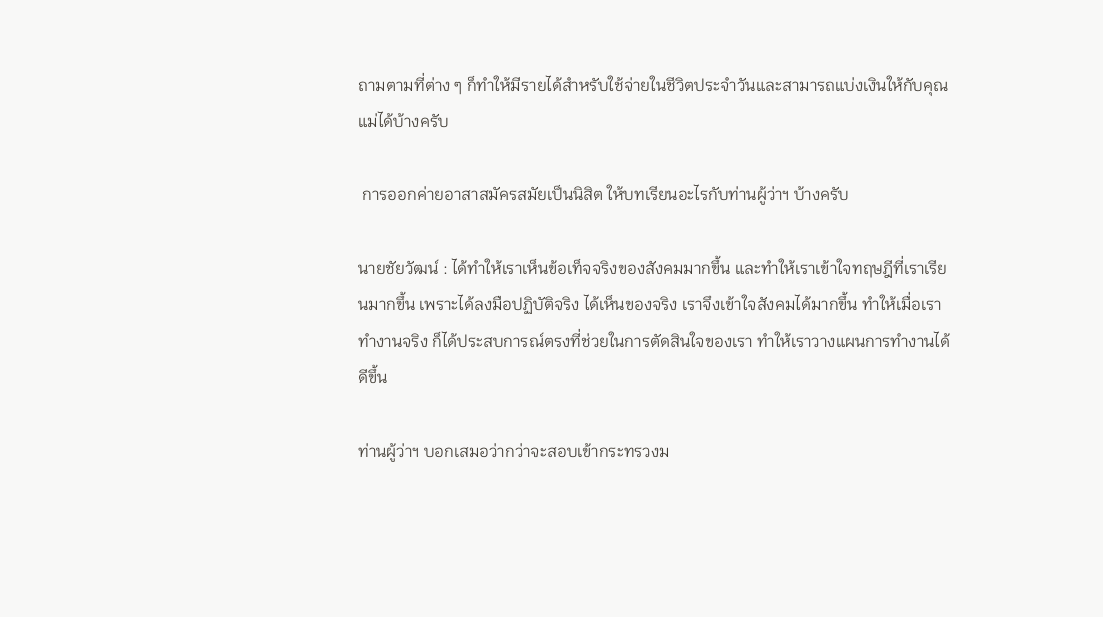ถามตามที่ต่าง ๆ ก็ทำให้มีรายได้สำหรับใช้จ่ายในชีวิตประจำวันและสามารถแบ่งเงินให้กับคุณแม่ได้บ้างครับ

 การออกค่ายอาสาสมัครสมัยเป็นนิสิต ให้บทเรียนอะไรกับท่านผู้ว่าฯ บ้างครับ

นายชัยวัฒน์ : ได้ทำให้เราเห็นข้อเท็จจริงของสังคมมากขึ้น และทำให้เราเข้าใจทฤษฎีที่เราเรียนมากขึ้น เพราะได้ลงมือปฏิบัติจริง ได้เห็นของจริง เราจึงเข้าใจสังคมได้มากขึ้น ทำให้เมื่อเราทำงานจริง ก็ได้ประสบการณ์ตรงที่ช่วยในการตัดสินใจของเรา ทำให้เราวางแผนการทำงานได้ดีขึ้น

ท่านผู้ว่าฯ บอกเสมอว่ากว่าจะสอบเข้ากระทรวงม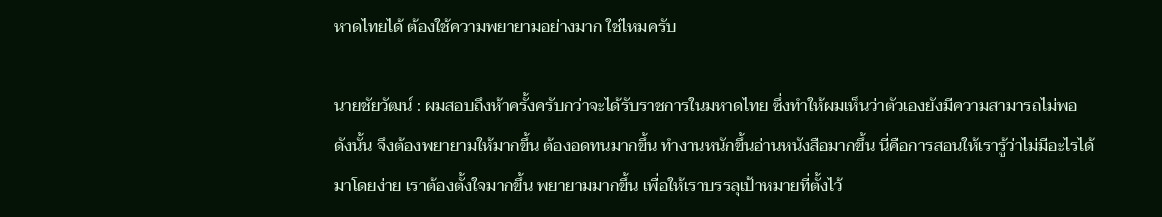หาดไทยได้ ต้องใช้ความพยายามอย่างมาก ใช่ไหมครับ

นายชัยวัฒน์ : ผมสอบถึงห้าครั้งครับกว่าจะได้รับราชการในมหาดไทย ซึ่งทำให้ผมเห็นว่าตัวเองยังมีความสามารถไม่พอ ดังนั้น จึงต้องพยายามให้มากขึ้น ต้องอดทนมากขึ้น ทำงานหนักขึ้นอ่านหนังสือมากขึ้น นี่คือการสอนให้เรารู้ว่าไม่มีอะไรได้มาโดยง่าย เราต้องตั้งใจมากขึ้น พยายามมากขึ้น เพื่อให้เราบรรลุเป้าหมายที่ตั้งไว้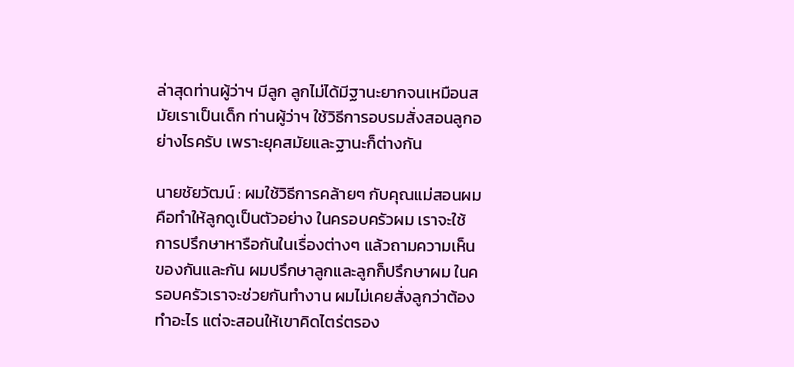ล่าสุดท่านผู้ว่าฯ มีลูก ลูกไม่ได้มีฐานะยากจนเหมือนสมัยเราเป็นเด็ก ท่านผู้ว่าฯ ใช้วิธีการอบรมสั่งสอนลูกอย่างไรครับ เพราะยุคสมัยและฐานะก็ต่างกัน

นายชัยวัฒน์ : ผมใช้วิธีการคล้ายๆ กับคุณแม่สอนผมคือทำให้ลูกดูเป็นตัวอย่าง ในครอบครัวผม เราจะใช้การปรึกษาหารือกันในเรื่องต่างๆ แล้วถามความเห็นของกันและกัน ผมปรึกษาลูกและลูกก็ปรึกษาผม ในครอบครัวเราจะช่วยกันทำงาน ผมไม่เคยสั่งลูกว่าต้องทำอะไร แต่จะสอนให้เขาคิดไตร่ตรอง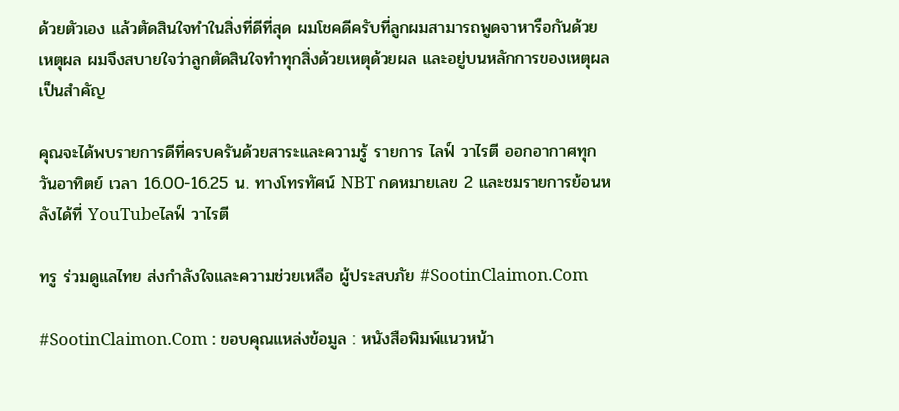ด้วยตัวเอง แล้วตัดสินใจทำในสิ่งที่ดีที่สุด ผมโชคดีครับที่ลูกผมสามารถพูดจาหารือกันด้วยเหตุผล ผมจึงสบายใจว่าลูกตัดสินใจทำทุกสิ่งด้วยเหตุด้วยผล และอยู่บนหลักการของเหตุผลเป็นสำคัญ

คุณจะได้พบรายการดีที่ครบครันด้วยสาระและความรู้ รายการ ไลฟ์ วาไรตี ออกอากาศทุกวันอาทิตย์ เวลา 16.00-16.25 น. ทางโทรทัศน์ NBT กดหมายเลข 2 และชมรายการย้อนหลังได้ที่ YouTubeไลฟ์ วาไรตี

ทรู ร่วมดูแลไทย ส่งกำลังใจและความช่วยเหลือ ผู้ประสบภัย #SootinClaimon.Com

#SootinClaimon.Com : ขอบคุณแหล่งข้อมูล : หนังสือพิมพ์แนวหน้า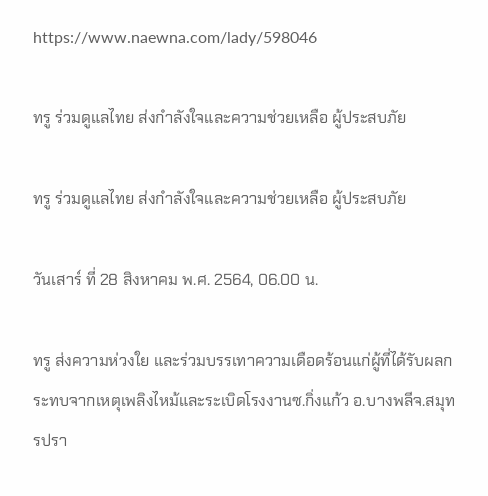https://www.naewna.com/lady/598046

ทรู ร่วมดูแลไทย ส่งกำลังใจและความช่วยเหลือ ผู้ประสบภัย

ทรู ร่วมดูแลไทย ส่งกำลังใจและความช่วยเหลือ ผู้ประสบภัย

วันเสาร์ ที่ 28 สิงหาคม พ.ศ. 2564, 06.00 น.

ทรู ส่งความห่วงใย และร่วมบรรเทาความเดือดร้อนแก่ผู้ที่ได้รับผลกระทบจากเหตุเพลิงไหม้และระเบิดโรงงานซ.กิ่งแก้ว อ.บางพลีจ.สมุทรปรา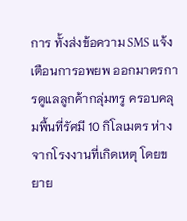การ ทั้งส่งข้อความ SMS แจ้งเตือนการอพยพ ออกมาตรการดูแลลูกค้ากลุ่มทรู ครอบคลุมพื้นที่รัศมี 10 กิโลเมตร ห่างจากโรงงานที่เกิดเหตุ โดยขยาย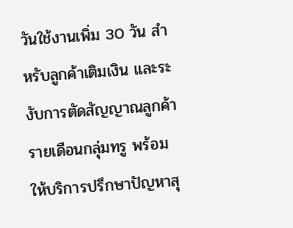วันใช้งานเพิ่ม 30 วัน สำหรับลูกค้าเติมเงิน และระงับการตัดสัญญาณลูกค้ารายเดือนกลุ่มทรู พร้อมให้บริการปรึกษาปัญหาสุ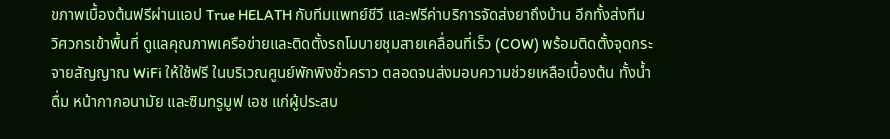ขภาพเบื้องต้นฟรีผ่านแอป True HELATH กับทีมแพทย์ชีวี และฟรีค่าบริการจัดส่งยาถึงบ้าน อีกทั้งส่งทีมวิศวกรเข้าพื้นที่ ดูแลคุณภาพเครือข่ายและติดตั้งรถโมบายชุมสายเคลื่อนที่เร็ว (COW) พร้อมติดตั้งจุดกระจายสัญญาณ WiFi ให้ใช้ฟรี ในบริเวณศูนย์พักพิงชั่วคราว ตลอดจนส่งมอบความช่วยเหลือเบื้องต้น ทั้งน้ำดื่ม หน้ากากอนามัย และซิมทรูมูฟ เอช แก่ผู้ประสบ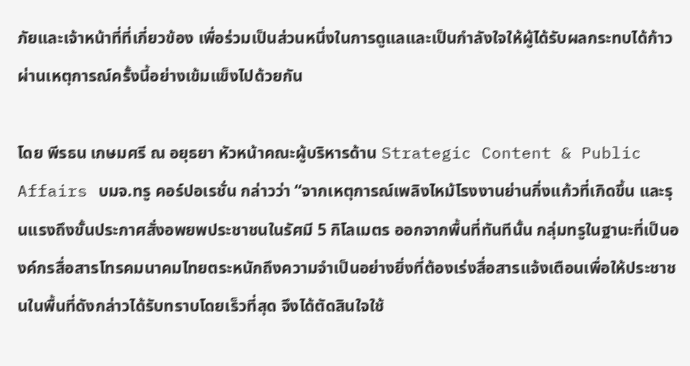ภัยและเจ้าหน้าที่ที่เกี่ยวข้อง เพื่อร่วมเป็นส่วนหนึ่งในการดูแลและเป็นกำลังใจให้ผู้ได้รับผลกระทบได้ก้าวผ่านเหตุการณ์ครั้งนี้อย่างเข้มแข็งไปด้วยกัน

โดย พีรธน เกษมศรี ณ อยุธยา หัวหน้าคณะผู้บริหารด้าน Strategic Content & Public Affairs บมจ.ทรู คอร์ปอเรชั่น กล่าวว่า “จากเหตุการณ์เพลิงไหม้โรงงานย่านกิ่งแก้วที่เกิดขึ้น และรุนแรงถึงขั้นประกาศสั่งอพยพประชาชนในรัศมี 5 กิโลเมตร ออกจากพื้นที่ทันทีนั้น กลุ่มทรูในฐานะที่เป็นองค์กรสื่อสารโทรคมนาคมไทยตระหนักถึงความจำเป็นอย่างยิ่งที่ต้องเร่งสื่อสารแจ้งเตือนเพื่อให้ประชาชนในพื้นที่ดังกล่าวได้รับทราบโดยเร็วที่สุด จึงได้ตัดสินใจใช้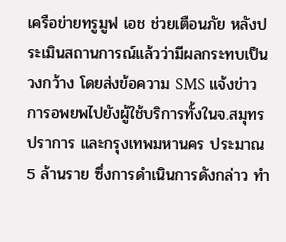เครือข่ายทรูมูฟ เอช ช่วยเตือนภัย หลังประเมินสถานการณ์แล้วว่ามีผลกระทบเป็นวงกว้าง โดยส่งข้อความ SMS แจ้งข่าวการอพยพไปยังผู้ใช้บริการทั้งในจ.สมุทรปราการ และกรุงเทพมหานคร ประมาณ 5 ล้านราย ซึ่งการดำเนินการดังกล่าว ทำ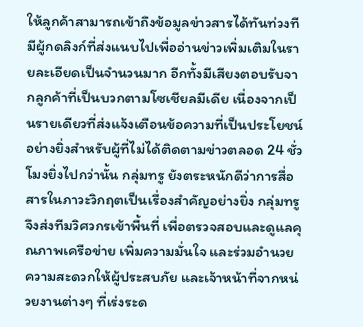ให้ลูกค้าสามารถเข้าถึงข้อมูลข่าวสารได้ทันท่วงทีมีผู้กดลิงก์ที่ส่งแนบไปเพื่ออ่านข่าวเพิ่มเติมในรายละเอียดเป็นจำนวนมาก อีกทั้งมีเสียงตอบรับจากลูกค้าที่เป็นบวกตามโซเชียลมีเดีย เนื่องจากเป็นรายเดียวที่ส่งแจ้งเตือนข้อความที่เป็นประโยชน์อย่างยิ่งสำหรับผู้ที่ไม่ได้ติดตามข่าวตลอด 24 ชั่วโมงยิ่งไปกว่านั้น กลุ่มทรู ยังตระหนักดีว่าการสื่อสารในภาวะวิกฤตเป็นเรื่องสำคัญอย่างยิ่ง กลุ่มทรูจึงส่งทีมวิศวกรเข้าพื้นที่ เพื่อตรวจสอบและดูแลคุณภาพเครือข่าย เพิ่มความมั่นใจ และร่วมอำนวยความสะดวกให้ผู้ประสบภัย และเจ้าหน้าที่จากหน่วยงานต่างๆ ที่เร่งระด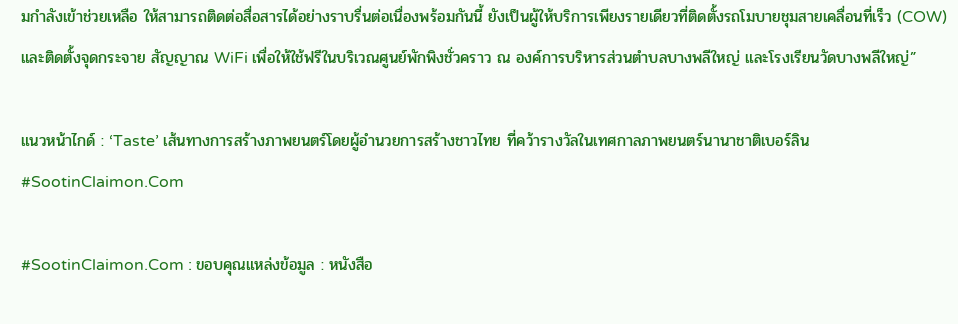มกำลังเข้าช่วยเหลือ ให้สามารถติดต่อสื่อสารได้อย่างราบรื่นต่อเนื่องพร้อมกันนี้ ยังเป็นผู้ให้บริการเพียงรายเดียวที่ติดตั้งรถโมบายชุมสายเคลื่อนที่เร็ว (COW) และติดตั้งจุดกระจาย สัญญาณ WiFi เพื่อให้ใช้ฟรีในบริเวณศูนย์พักพิงชั่วคราว ณ องค์การบริหารส่วนตำบลบางพลีใหญ่ และโรงเรียนวัดบางพลีใหญ่”

แนวหน้าไกด์ : ‘Taste’ เส้นทางการสร้างภาพยนตร์โดยผู้อำนวยการสร้างชาวไทย ที่คว้ารางวัลในเทศกาลภาพยนตร์นานาชาติเบอร์ลิน #SootinClaimon.Com

#SootinClaimon.Com : ขอบคุณแหล่งข้อมูล : หนังสือ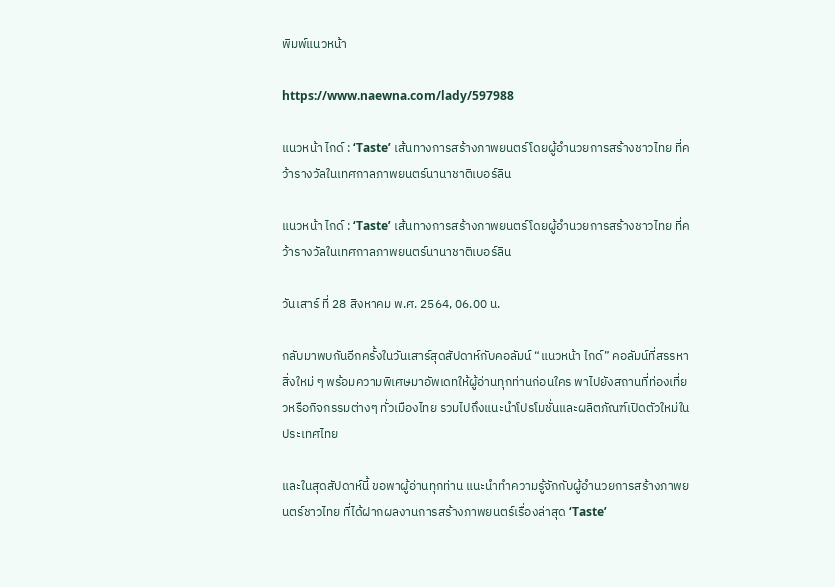พิมพ์แนวหน้า

https://www.naewna.com/lady/597988

แนวหน้า ไกด์ : ‘Taste’ เส้นทางการสร้างภาพยนตร์โดยผู้อำนวยการสร้างชาวไทย ที่คว้ารางวัลในเทศกาลภาพยนตร์นานาชาติเบอร์ลิน

แนวหน้า ไกด์ : ‘Taste’ เส้นทางการสร้างภาพยนตร์โดยผู้อำนวยการสร้างชาวไทย ที่คว้ารางวัลในเทศกาลภาพยนตร์นานาชาติเบอร์ลิน

วันเสาร์ ที่ 28 สิงหาคม พ.ศ. 2564, 06.00 น.

กลับมาพบกันอีกครั้งในวันเสาร์สุดสัปดาห์กับคอลัมน์ “แนวหน้า ไกด์” คอลัมน์ที่สรรหาสิ่งใหม่ ๆ พร้อมความพิเศษมาอัพเดทให้ผู้อ่านทุกท่านก่อนใคร พาไปยังสถานที่ท่องเที่ยวหรือกิจกรรมต่างๆ ทั่วเมืองไทย รวมไปถึงแนะนำโปรโมชั่นและผลิตภัณฑ์เปิดตัวใหม่ในประเทศไทย

และในสุดสัปดาห์นี้ ขอพาผู้อ่านทุกท่าน แนะนำทำความรู้จักกับผู้อำนวยการสร้างภาพยนตร์ชาวไทย ที่ได้ฝากผลงานการสร้างภาพยนตร์เรื่องล่าสุด ‘Taste’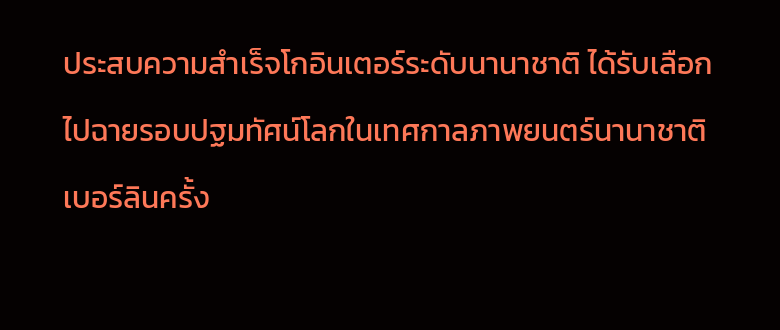ประสบความสำเร็จโกอินเตอร์ระดับนานาชาติ ได้รับเลือกไปฉายรอบปฐมทัศน์โลกในเทศกาลภาพยนตร์นานาชาติเบอร์ลินครั้ง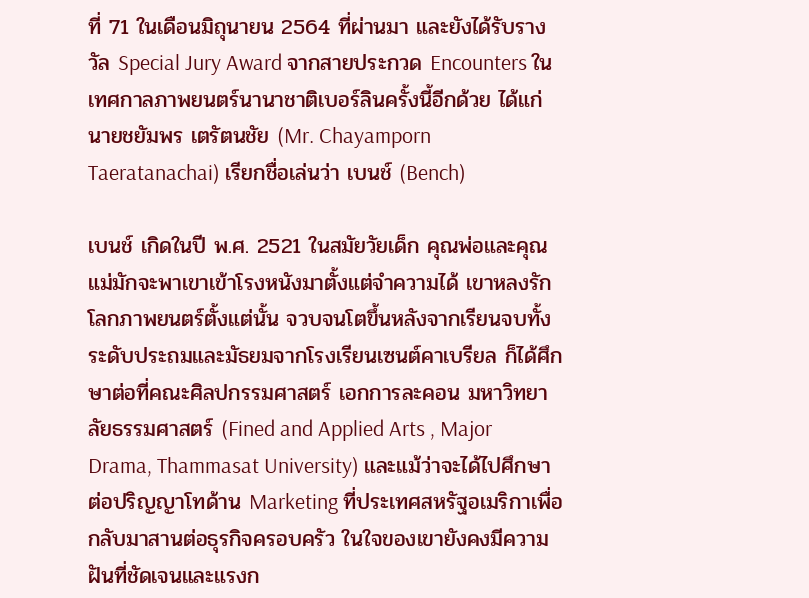ที่ 71 ในเดือนมิถุนายน 2564 ที่ผ่านมา และยังได้รับรางวัล Special Jury Award จากสายประกวด Encounters ในเทศกาลภาพยนตร์นานาชาติเบอร์ลินครั้งนี้อีกด้วย ได้แก่ นายชยัมพร เตรัตนชัย (Mr. Chayamporn Taeratanachai) เรียกชื่อเล่นว่า เบนช์ (Bench)

เบนช์ เกิดในปี พ.ศ. 2521 ในสมัยวัยเด็ก คุณพ่อและคุณแม่มักจะพาเขาเข้าโรงหนังมาตั้งแต่จำความได้ เขาหลงรักโลกภาพยนตร์ตั้งแต่นั้น จวบจนโตขึ้นหลังจากเรียนจบทั้งระดับประถมและมัธยมจากโรงเรียนเซนต์คาเบรียล ก็ได้ศึกษาต่อที่คณะศิลปกรรมศาสตร์ เอกการละคอน มหาวิทยาลัยธรรมศาสตร์ (Fined and Applied Arts , Major Drama, Thammasat University) และแม้ว่าจะได้ไปศึกษาต่อปริญญาโทด้าน Marketing ที่ประเทศสหรัฐอเมริกาเพื่อกลับมาสานต่อธุรกิจครอบครัว ในใจของเขายังคงมีความฝันที่ชัดเจนและแรงก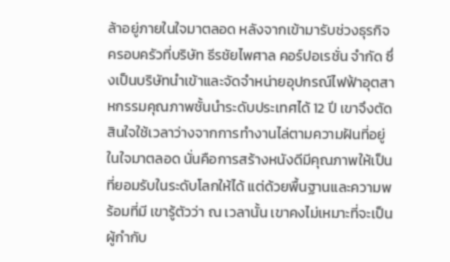ล้าอยู่ภายในใจมาตลอด หลังจากเข้ามารับช่วงธุรกิจครอบครัวที่บริษัท ธีรชัยไพศาล คอร์ปอเรชั่น จำกัด ซึ่งเป็นบริษัทนำเข้าและจัดจำหน่ายอุปกรณ์ไฟฟ้าอุตสาหกรรมคุณภาพชั้นนำระดับประเทศได้ 12 ปี เขาจึงตัดสินใจใช้เวลาว่างจากการทำงานไล่ตามความฝันที่อยู่ในใจมาตลอด นั่นคือการสร้างหนังดีมีคุณภาพให้เป็นที่ยอมรับในระดับโลกให้ได้ แต่ด้วยพื้นฐานและความพร้อมที่มี เขารู้ตัวว่า ณ เวลานั้น เขาคงไม่เหมาะที่จะเป็นผู้กำกับ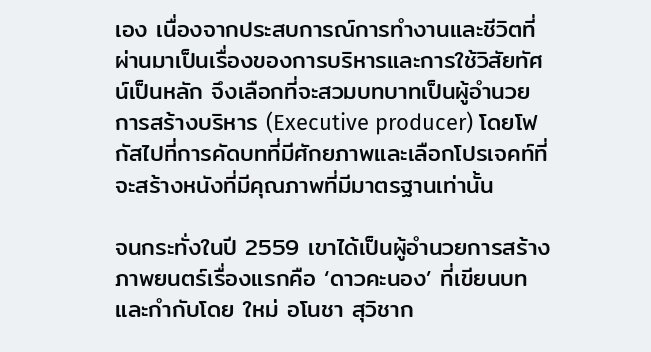เอง เนื่องจากประสบการณ์การทำงานและชีวิตที่ผ่านมาเป็นเรื่องของการบริหารและการใช้วิสัยทัศน์เป็นหลัก จึงเลือกที่จะสวมบทบาทเป็นผู้อำนวยการสร้างบริหาร (Executive producer) โดยโฟกัสไปที่การคัดบทที่มีศักยภาพและเลือกโปรเจคท์ที่จะสร้างหนังที่มีคุณภาพที่มีมาตรฐานเท่านั้น

จนกระทั่งในปี 2559 เขาได้เป็นผู้อำนวยการสร้างภาพยนตร์เรื่องแรกคือ ‘ดาวคะนอง’ ที่เขียนบทและกำกับโดย ใหม่ อโนชา สุวิชาก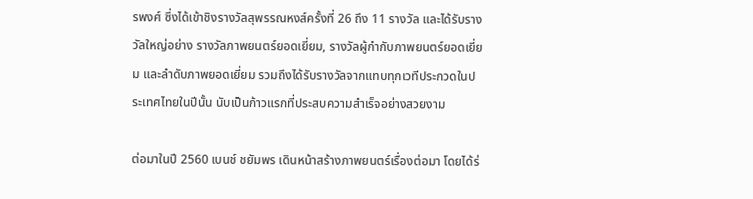รพงศ์ ซึ่งได้เข้าชิงรางวัลสุพรรณหงส์ครั้งที่ 26 ถึง 11 รางวัล และได้รับรางวัลใหญ่อย่าง รางวัลภาพยนตร์ยอดเยี่ยม, รางวัลผู้กำกับภาพยนตร์ยอดเยี่ยม และลำดับภาพยอดเยี่ยม รวมถึงได้รับรางวัลจากแทบทุกเวทีประกวดในประเทศไทยในปีนั้น นับเป็นก้าวแรกที่ประสบความสำเร็จอย่างสวยงาม

ต่อมาในปี 2560 เบนช์ ชยัมพร เดินหน้าสร้างภาพยนตร์เรื่องต่อมา โดยได้ร่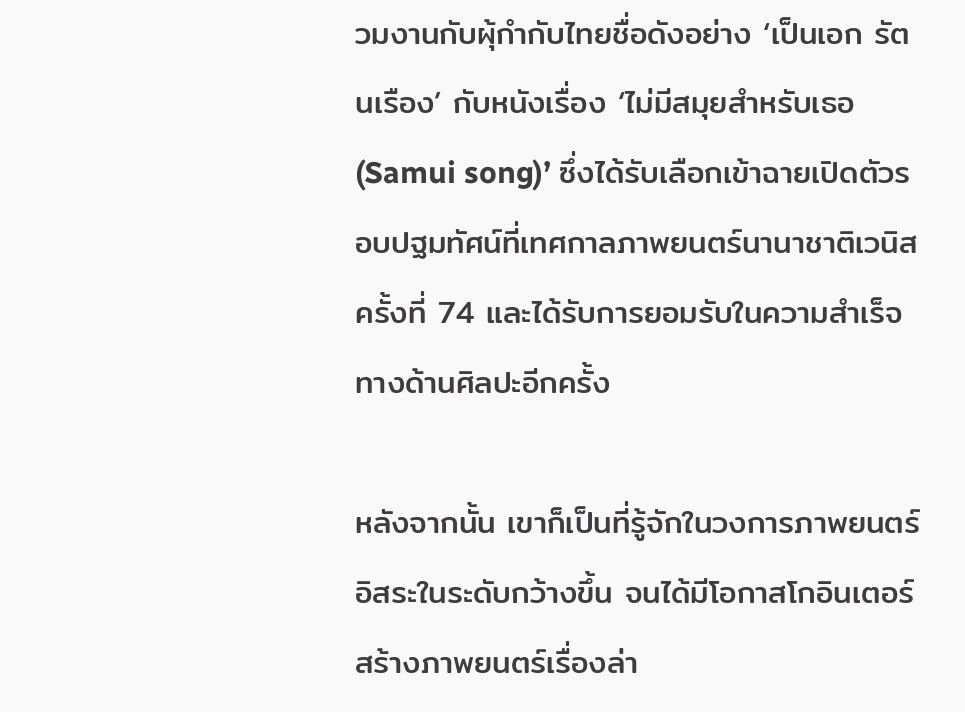วมงานกับผุ้กำกับไทยชื่อดังอย่าง ‘เป็นเอก รัตนเรือง’ กับหนังเรื่อง ‘ไม่มีสมุยสำหรับเธอ (Samui song)’ ซึ่งได้รับเลือกเข้าฉายเปิดตัวรอบปฐมทัศน์ที่เทศกาลภาพยนตร์นานาชาติเวนิส ครั้งที่ 74 และได้รับการยอมรับในความสำเร็จทางด้านศิลปะอีกครั้ง

หลังจากนั้น เขาก็เป็นที่รู้จักในวงการภาพยนตร์อิสระในระดับกว้างขึ้น จนได้มีโอกาสโกอินเตอร์สร้างภาพยนตร์เรื่องล่า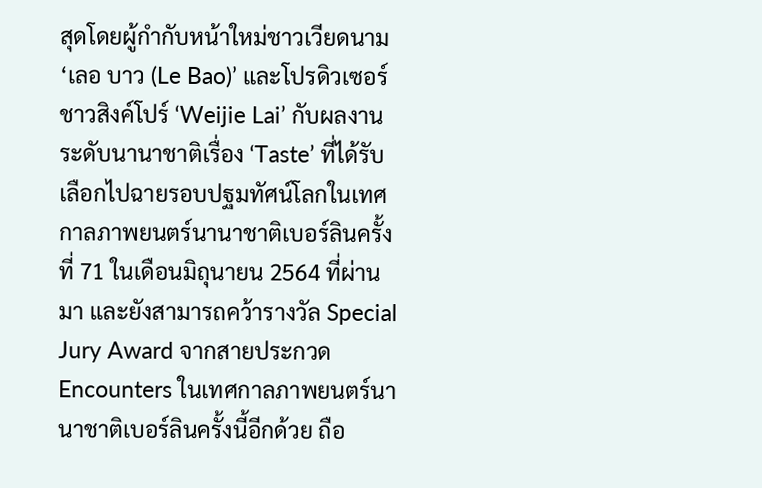สุดโดยผู้กำกับหน้าใหม่ชาวเวียดนาม ‘เลอ บาว (Le Bao)’ และโปรดิวเซอร์ชาวสิงค์โปร์ ‘Weijie Lai’ กับผลงานระดับนานาชาติเรื่อง ‘Taste’ ที่ได้รับเลือกไปฉายรอบปฐมทัศน์โลกในเทศกาลภาพยนตร์นานาชาติเบอร์ลินครั้งที่ 71 ในเดือนมิถุนายน 2564 ที่ผ่านมา และยังสามารถคว้ารางวัล Special Jury Award จากสายประกวด Encounters ในเทศกาลภาพยนตร์นานาชาติเบอร์ลินครั้งนี้อีกด้วย ถือ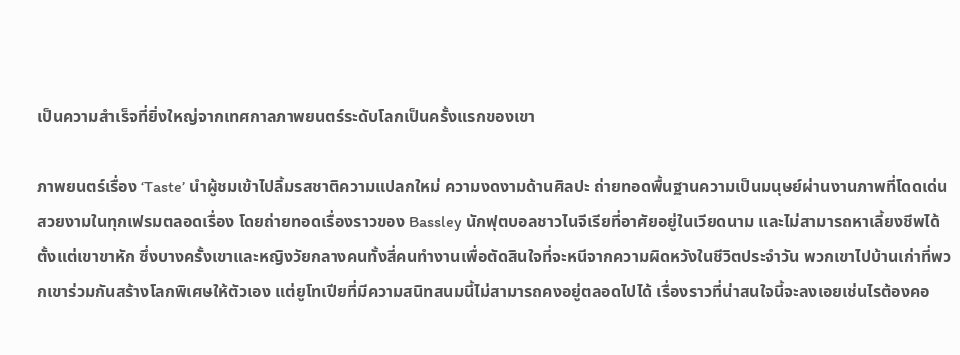เป็นความสำเร็จที่ยิ่งใหญ่จากเทศกาลภาพยนตร์ระดับโลกเป็นครั้งแรกของเขา

ภาพยนตร์เรื่อง ‘Taste’ นำผู้ชมเข้าไปลิ้มรสชาติความแปลกใหม่ ความงดงามด้านศิลปะ ถ่ายทอดพื้นฐานความเป็นมนุษย์ผ่านงานภาพที่โดดเด่นสวยงามในทุกเฟรมตลอดเรื่อง โดยถ่ายทอดเรื่องราวของ Bassley นักฟุตบอลชาวไนจีเรียที่อาศัยอยู่ในเวียดนาม และไม่สามารถหาเลี้ยงชีพได้ตั้งแต่เขาขาหัก ซึ่งบางครั้งเขาและหญิงวัยกลางคนทั้งสี่คนทำงานเพื่อตัดสินใจที่จะหนีจากความผิดหวังในชีวิตประจำวัน พวกเขาไปบ้านเก่าที่พวกเขาร่วมกันสร้างโลกพิเศษให้ตัวเอง แต่ยูโทเปียที่มีความสนิทสนมนี้ไม่สามารถคงอยู่ตลอดไปได้ เรื่องราวที่น่าสนใจนี้จะลงเอยเช่นไรต้องคอ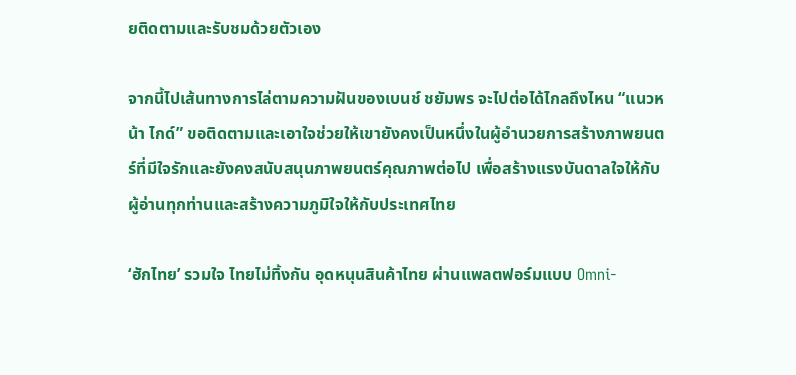ยติดตามและรับชมด้วยตัวเอง

จากนี้ไปเส้นทางการไล่ตามความฝันของเบนช์ ชยัมพร จะไปต่อได้ไกลถึงไหน “แนวหน้า ไกด์” ขอติดตามและเอาใจช่วยให้เขายังคงเป็นหนึ่งในผู้อำนวยการสร้างภาพยนตร์ที่มีใจรักและยังคงสนับสนุนภาพยนตร์คุณภาพต่อไป เพื่อสร้างแรงบันดาลใจให้กับผู้อ่านทุกท่านและสร้างความภูมิใจให้กับประเทศไทย

‘ฮักไทย’ รวมใจ ไทยไม่ทิ้งกัน อุดหนุนสินค้าไทย ผ่านแพลตฟอร์มแบบ Omni-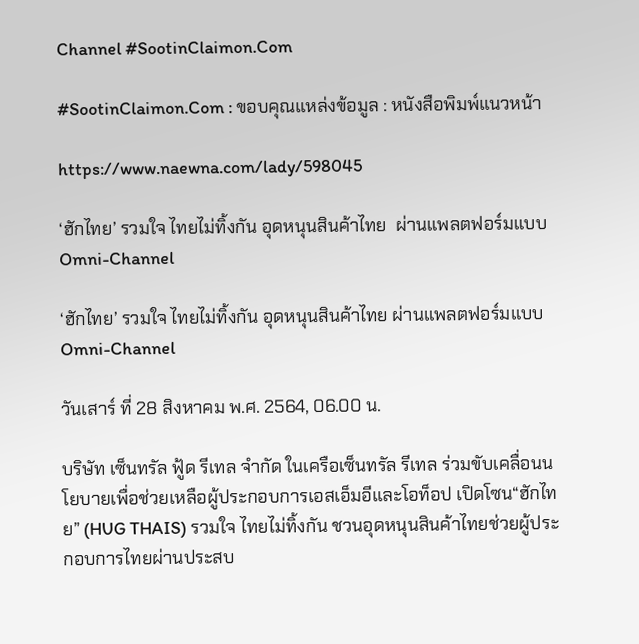Channel #SootinClaimon.Com

#SootinClaimon.Com : ขอบคุณแหล่งข้อมูล : หนังสือพิมพ์แนวหน้า

https://www.naewna.com/lady/598045

‘ฮักไทย’ รวมใจ ไทยไม่ทิ้งกัน อุดหนุนสินค้าไทย  ผ่านแพลตฟอร์มแบบ Omni-Channel

‘ฮักไทย’ รวมใจ ไทยไม่ทิ้งกัน อุดหนุนสินค้าไทย ผ่านแพลตฟอร์มแบบ Omni-Channel

วันเสาร์ ที่ 28 สิงหาคม พ.ศ. 2564, 06.00 น.

บริษัท เซ็นทรัล ฟู้ด รีเทล จำกัด ในเครือเซ็นทรัล รีเทล ร่วมขับเคลื่อนนโยบายเพื่อช่วยเหลือผู้ประกอบการเอสเอ็มอีและโอท็อป เปิดโซน“ฮักไทย” (HUG THAIS) รวมใจ ไทยไม่ทิ้งกัน ชวนอุดหนุนสินค้าไทยช่วยผู้ประกอบการไทยผ่านประสบ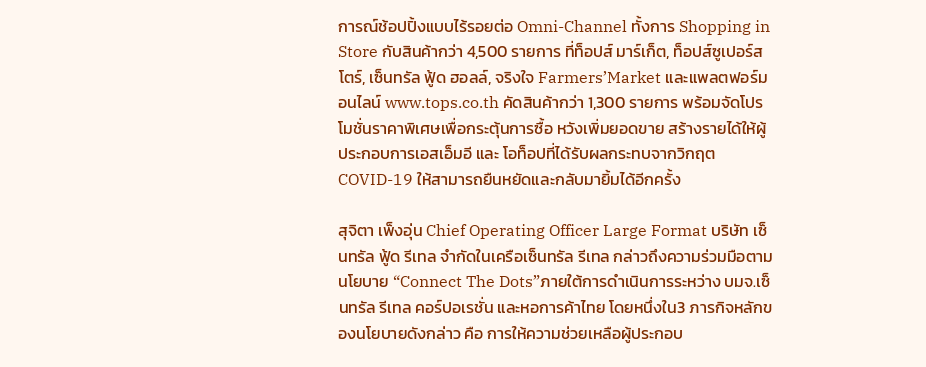การณ์ช้อปปิ้งแบบไร้รอยต่อ Omni-Channel ทั้งการ Shopping in Store กับสินค้ากว่า 4,500 รายการ ที่ท็อปส์ มาร์เก็ต, ท็อปส์ซูเปอร์สโตร์, เซ็นทรัล ฟู้ด ฮอลล์, จริงใจ Farmers’Market และแพลตฟอร์มอนไลน์ www.tops.co.th คัดสินค้ากว่า 1,300 รายการ พร้อมจัดโปรโมชั่นราคาพิเศษเพื่อกระตุ้นการซื้อ หวังเพิ่มยอดขาย สร้างรายได้ให้ผู้ประกอบการเอสเอ็มอี และ โอท็อปที่ได้รับผลกระทบจากวิกฤต COVID-19 ให้สามารถยืนหยัดและกลับมายิ้มได้อีกครั้ง

สุจิตา เพ็งอุ่น Chief Operating Officer Large Format บริษัท เซ็นทรัล ฟู้ด รีเทล จำกัดในเครือเซ็นทรัล รีเทล กล่าวถึงความร่วมมือตามนโยบาย “Connect The Dots”ภายใต้การดำเนินการระหว่าง บมจ.เซ็นทรัล รีเทล คอร์ปอเรชั่น และหอการค้าไทย โดยหนึ่งใน3 ภารกิจหลักของนโยบายดังกล่าว คือ การให้ความช่วยเหลือผู้ประกอบ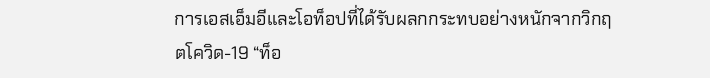การเอสเอ็มอีและโอท็อปที่ได้รับผลกกระทบอย่างหนักจากวิกฤตโควิด-19 “ท็อ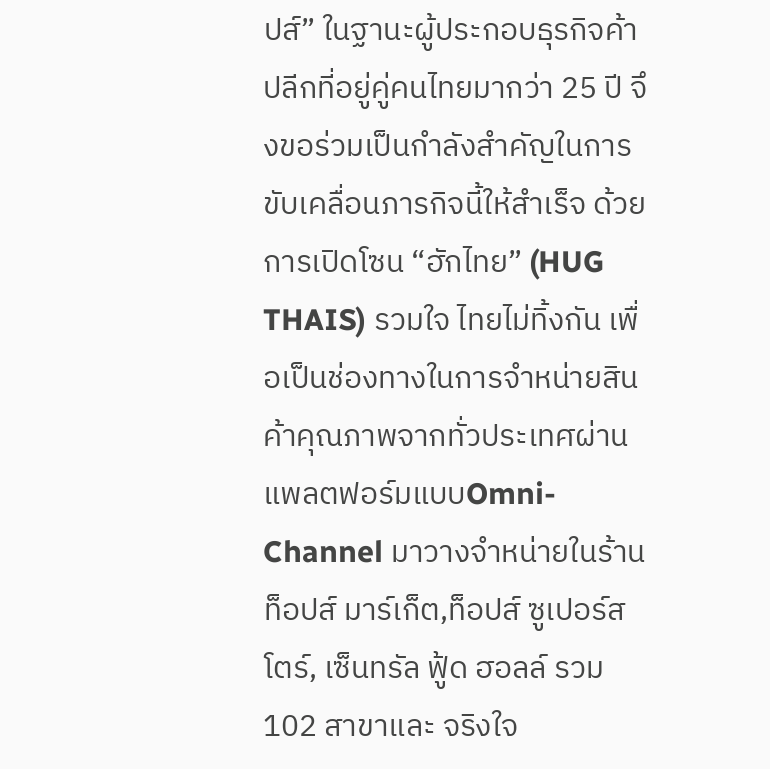ปส์” ในฐานะผู้ประกอบธุรกิจค้าปลีกที่อยู่คู่คนไทยมากว่า 25 ปี จึงขอร่วมเป็นกำลังสำคัญในการขับเคลื่อนภารกิจนี้ให้สำเร็จ ด้วยการเปิดโซน “ฮักไทย” (HUG THAIS) รวมใจ ไทยไม่ทิ้งกัน เพื่อเป็นช่องทางในการจำหน่ายสินค้าคุณภาพจากทั่วประเทศผ่านแพลตฟอร์มแบบOmni-Channel มาวางจำหน่ายในร้าน ท็อปส์ มาร์เก็ต,ท็อปส์ ซูเปอร์สโตร์, เซ็นทรัล ฟู้ด ฮอลล์ รวม 102 สาขาและ จริงใจ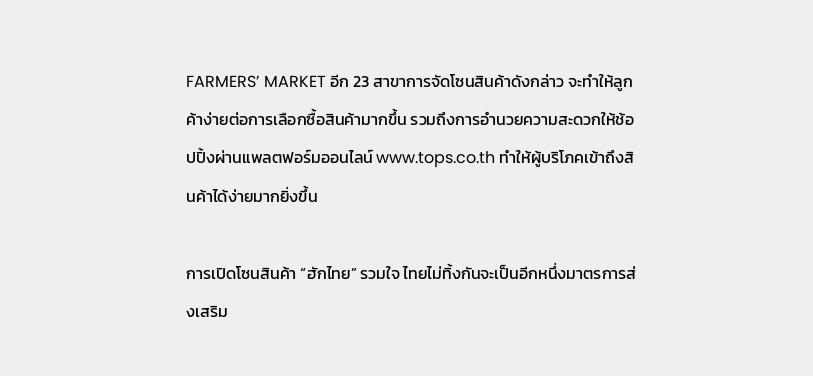FARMERS’ MARKET อีก 23 สาขาการจัดโซนสินค้าดังกล่าว จะทำให้ลูกค้าง่ายต่อการเลือกซื้อสินค้ามากขึ้น รวมถึงการอำนวยความสะดวกให้ช้อปปิ้งผ่านแพลตฟอร์มออนไลน์ www.tops.co.th ทำให้ผู้บริโภคเข้าถึงสินค้าได้ง่ายมากยิ่งขึ้น

การเปิดโซนสินค้า “ฮักไทย” รวมใจ ไทยไม่ทิ้งกันจะเป็นอีกหนึ่งมาตรการส่งเสริม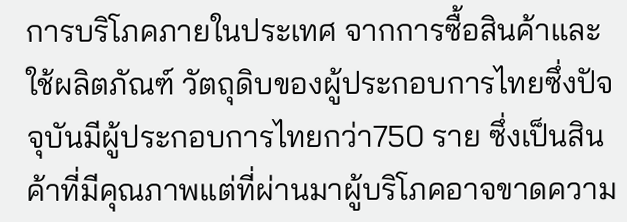การบริโภคภายในประเทศ จากการซื้อสินค้าและใช้ผลิตภัณฑ์ วัตถุดิบของผู้ประกอบการไทยซึ่งปัจจุบันมีผู้ประกอบการไทยกว่า750 ราย ซึ่งเป็นสินค้าที่มีคุณภาพแต่ที่ผ่านมาผู้บริโภคอาจขาดความ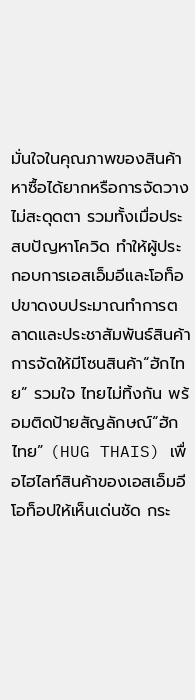มั่นใจในคุณภาพของสินค้า หาซื้อได้ยากหรือการจัดวางไม่สะดุดตา รวมทั้งเมื่อประสบปัญหาโควิด ทำให้ผู้ประกอบการเอสเอ็มอีและโอท็อปขาดงบประมาณทำการตลาดและประชาสัมพันธ์สินค้า การจัดให้มีโซนสินค้า“ฮักไทย” รวมใจ ไทยไม่ทิ้งกัน พร้อมติดป้ายสัญลักษณ์“ฮักไทย” (HUG THAIS) เพื่อไฮไลท์สินค้าของเอสเอ็มอีโอท็อปให้เห็นเด่นชัด กระ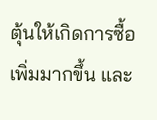ตุ้นให้เกิดการซื้อเพิ่มมากขึ้น และ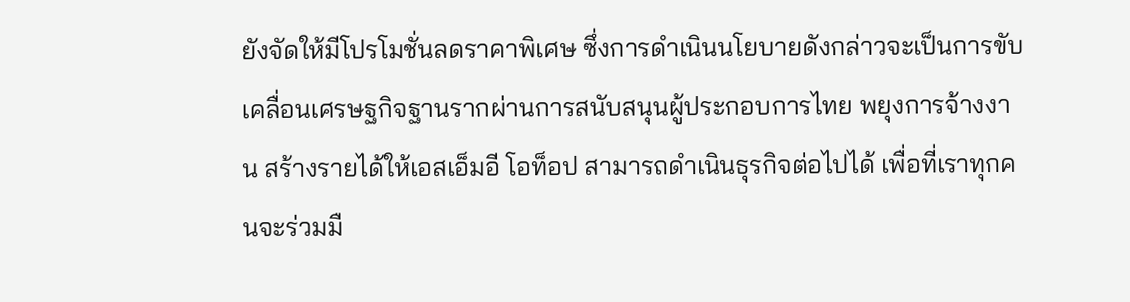ยังจัดให้มีโปรโมชั่นลดราคาพิเศษ ซึ่งการดำเนินนโยบายดังกล่าวจะเป็นการขับเคลื่อนเศรษฐกิจฐานรากผ่านการสนับสนุนผู้ประกอบการไทย พยุงการจ้างงาน สร้างรายได้ให้เอสเอ็มอี โอท็อป สามารถดำเนินธุรกิจต่อไปได้ เพื่อที่เราทุกคนจะร่วมมื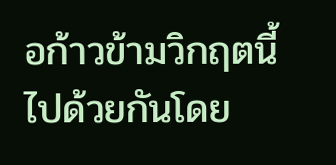อก้าวข้ามวิกฤตนี้ไปด้วยกันโดย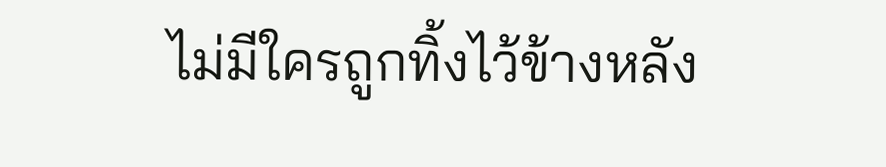ไม่มีใครถูกทิ้งไว้ข้างหลัง